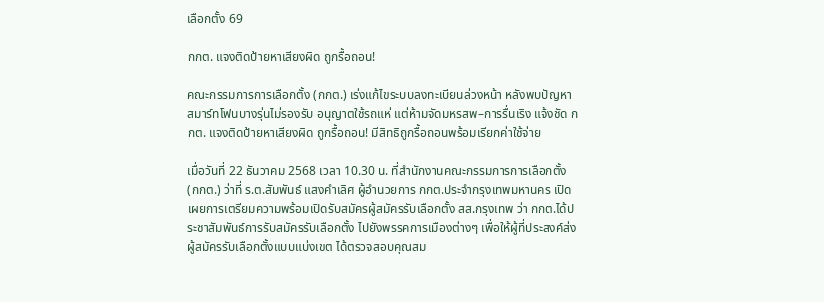เลือกตั้ง 69

กกต. แจงติดป้ายหาเสียงผิด ถูกรื้อถอน!

คณะกรรมการการเลือกตั้ง (กกต.) เร่งแก้ไขระบบลงทะเบียนล่วงหน้า หลังพบปัญหาสมาร์ทโฟนบางรุ่นไม่รองรับ อนุญาตใช้รถแห่ แต่ห้ามจัดมหรสพ–การรื่นเริง แจ้งชัด กกต. แจงติดป้ายหาเสียงผิด ถูกรื้อถอน! มีสิทธิถูกรื้อถอนพร้อมเรียกค่าใช้จ่าย

เมื่อวันที่ 22 ธันวาคม 2568 เวลา 10.30 น. ที่สำนักงานคณะกรรมการการเลือกตั้ง (กกต.) ว่าที่ ร.ต.สัมพันธ์ แสงคำเลิศ ผู้อำนวยการ กกต.ประจำกรุงเทพมหานคร เปิดเผยการเตรียมความพร้อมเปิดรับสมัครผู้สมัครรับเลือกตั้ง สส.กรุงเทพ ว่า กกต.ได้ประชาสัมพันธ์การรับสมัครรับเลือกตั้ง ไปยังพรรคการเมืองต่างๆ เพื่อให้ผู้ที่ประสงค์ส่งผู้สมัครรับเลือกตั้งแบบแบ่งเขต ได้ตรวจสอบคุณสม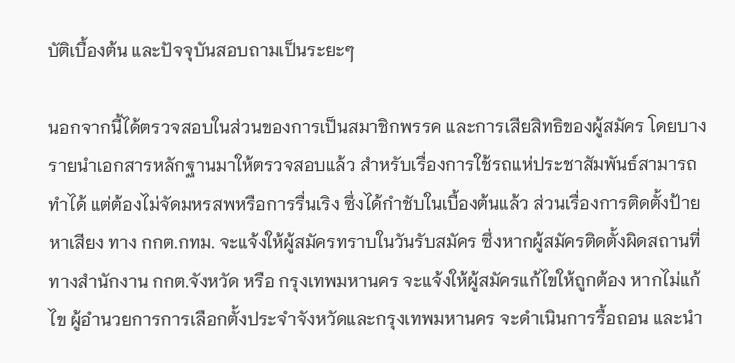บัติเบื้องต้น และปัจจุบันสอบถามเป็นระยะๆ

นอกจากนี้ได้ตรวจสอบในส่วนของการเป็นสมาชิกพรรค และการเสียสิทธิของผู้สมัคร โดยบางรายนำเอกสารหลักฐานมาให้ตรวจสอบแล้ว สำหรับเรื่องการใช้รถแห่ประชาสัมพันธ์สามารถทำได้ แต่ต้องไม่จัดมหรสพหรือการรื่นเริง ซึ่งได้กำชับในเบื้องต้นแล้ว ส่วนเรื่องการติดตั้งป้ายหาเสียง ทาง กกต.กทม. จะแจ้งให้ผู้สมัครทราบในวันรับสมัคร ซึ่งหากผู้สมัครติดตั้งผิดสถานที่ ทางสำนักงาน กกต.จังหวัด หรือ กรุงเทพมหานคร จะแจ้งให้ผู้สมัครแก้ไขให้ถูกต้อง หากไม่แก้ไข ผู้อำนวยการการเลือกตั้งประจำจังหวัดและกรุงเทพมหานคร จะดำเนินการรื้อถอน และนำ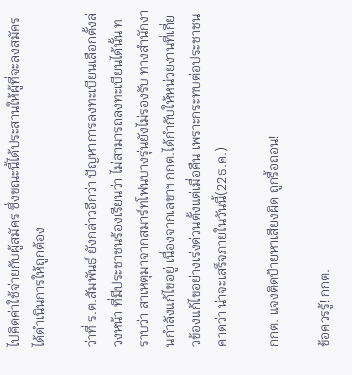ไปคิดค่าใช้จ่ายกับผู้สมัคร ซึ่งขณะนี้ได้ประสานให้ผู้ที่จะลงสมัครได้ดำเนินการให้ถูกต้อง

ว่าที่ ร.ต.สัมพันธ์ ยังกล่าวอีกว่า ปัญหาการลงทะเบียนเลือกตั้งล่วงหน้า ที่มีประชาชนร้องเรียนว่า ไม่สามารถลงทะเบียนได้นั้น ทราบว่า สาเหตุมาจากสมาร์ทโฟนบางรุ่นยังไม่รองรับ ทางสำนักงานกำลังแก้ไขอยู่ เนื่องจากเลขาฯ กกต.ได้กำกับให้หน่วยงานที่เกี่ยวข้องแก้ไขอย่างเร่งด่วนตั้งแต่เมื่อคืน เพราะกระทบต่อประชาชน คาดว่า น่าจะเสร็จภายในวันนี้(22ธ.ค.)

กกต. แจงติดป้ายหาเสียงผิด ถูกรื้อถอน!

ข้อควรรู้! กกต.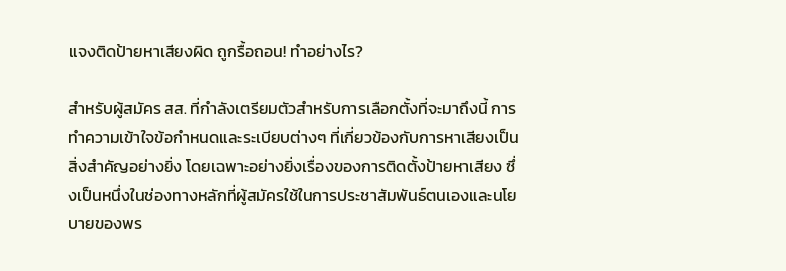แจงติดป้ายหาเสียงผิด ถูกรื้อถอน! ทำอย่างไร?

สำหรับผู้สมัคร สส. ที่กำลังเตรียมตัวสำหรับการเลือกตั้งที่จะมาถึงนี้ การทำความเข้าใจข้อกำหนดและระเบียบต่างๆ ที่เกี่ยวข้องกับการหาเสียงเป็นสิ่งสำคัญอย่างยิ่ง โดยเฉพาะอย่างยิ่งเรื่องของการติดตั้งป้ายหาเสียง ซึ่งเป็นหนึ่งในช่องทางหลักที่ผู้สมัครใช้ในการประชาสัมพันธ์ตนเองและนโยบายของพร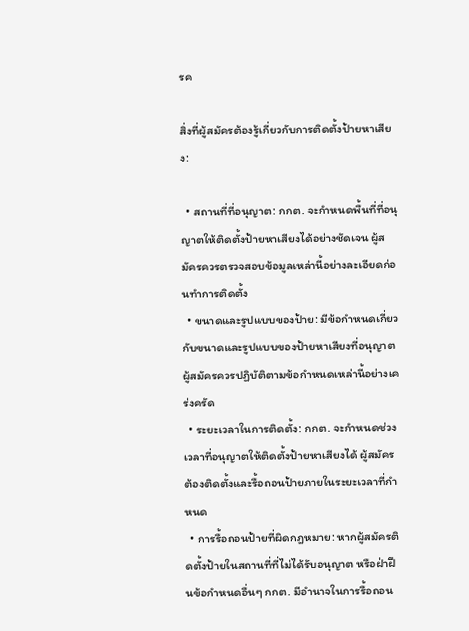รค

สิ่งที่ผู้สมัครต้องรู้เกี่ยวกับการติดตั้งป้ายหาเสียง:

  • สถานที่ที่อนุญาต: กกต. จะกำหนดพื้นที่ที่อนุญาตให้ติดตั้งป้ายหาเสียงได้อย่างชัดเจน ผู้สมัครควรตรวจสอบข้อมูลเหล่านี้อย่างละเอียดก่อนทำการติดตั้ง
  • ขนาดและรูปแบบของป้าย: มีข้อกำหนดเกี่ยวกับขนาดและรูปแบบของป้ายหาเสียงที่อนุญาต ผู้สมัครควรปฏิบัติตามข้อกำหนดเหล่านี้อย่างเคร่งครัด
  • ระยะเวลาในการติดตั้ง: กกต. จะกำหนดช่วงเวลาที่อนุญาตให้ติดตั้งป้ายหาเสียงได้ ผู้สมัครต้องติดตั้งและรื้อถอนป้ายภายในระยะเวลาที่กำหนด
  • การรื้อถอนป้ายที่ผิดกฎหมาย: หากผู้สมัครติดตั้งป้ายในสถานที่ที่ไม่ได้รับอนุญาต หรือฝ่าฝืนข้อกำหนดอื่นๆ กกต. มีอำนาจในการรื้อถอน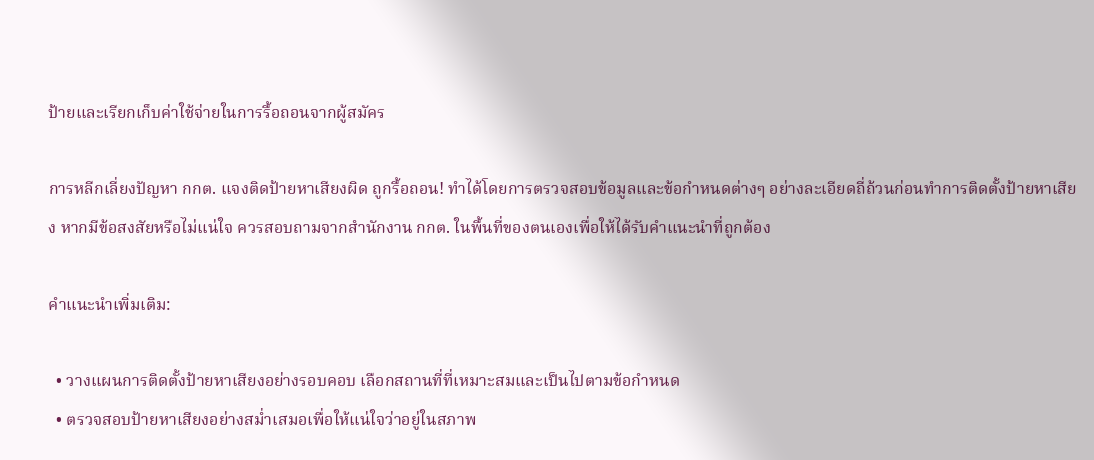ป้ายและเรียกเก็บค่าใช้จ่ายในการรื้อถอนจากผู้สมัคร

การหลีกเลี่ยงปัญหา กกต. แจงติดป้ายหาเสียงผิด ถูกรื้อถอน! ทำได้โดยการตรวจสอบข้อมูลและข้อกำหนดต่างๆ อย่างละเอียดถี่ถ้วนก่อนทำการติดตั้งป้ายหาเสียง หากมีข้อสงสัยหรือไม่แน่ใจ ควรสอบถามจากสำนักงาน กกต. ในพื้นที่ของตนเองเพื่อให้ได้รับคำแนะนำที่ถูกต้อง

คำแนะนำเพิ่มเติม:

  • วางแผนการติดตั้งป้ายหาเสียงอย่างรอบคอบ เลือกสถานที่ที่เหมาะสมและเป็นไปตามข้อกำหนด
  • ตรวจสอบป้ายหาเสียงอย่างสม่ำเสมอเพื่อให้แน่ใจว่าอยู่ในสภาพ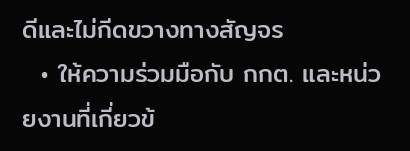ดีและไม่กีดขวางทางสัญจร
  • ให้ความร่วมมือกับ กกต. และหน่วยงานที่เกี่ยวข้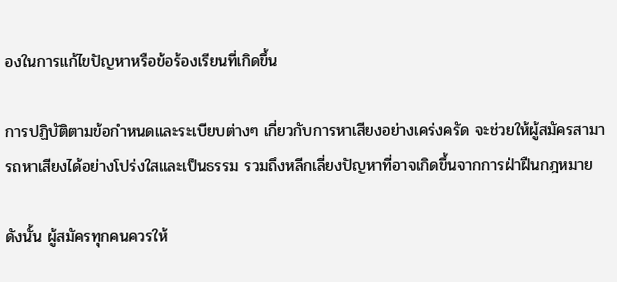องในการแก้ไขปัญหาหรือข้อร้องเรียนที่เกิดขึ้น

การปฏิบัติตามข้อกำหนดและระเบียบต่างๆ เกี่ยวกับการหาเสียงอย่างเคร่งครัด จะช่วยให้ผู้สมัครสามารถหาเสียงได้อย่างโปร่งใสและเป็นธรรม รวมถึงหลีกเลี่ยงปัญหาที่อาจเกิดขึ้นจากการฝ่าฝืนกฎหมาย

ดังนั้น ผู้สมัครทุกคนควรให้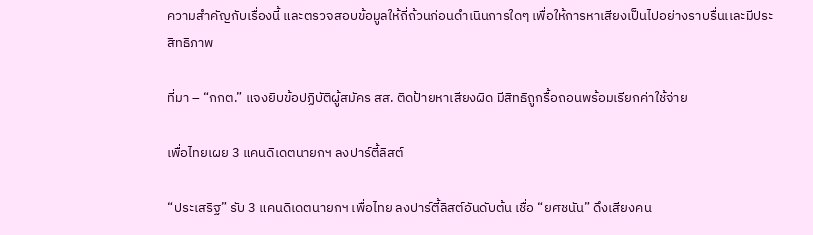ความสำคัญกับเรื่องนี้ และตรวจสอบข้อมูลให้ถี่ถ้วนก่อนดำเนินการใดๆ เพื่อให้การหาเสียงเป็นไปอย่างราบรื่นเเละมีประสิทธิภาพ

ที่มา – “กกต.” แจงยิบข้อปฏิบัติผู้สมัคร สส. ติดป้ายหาเสียงผิด มีสิทธิถูกรื้อถอนพร้อมเรียกค่าใช้จ่าย

เพื่อไทยเผย 3 แคนดิเดตนายกฯ ลงปาร์ตี้ลิสต์

“ประเสริฐ” รับ 3 แคนดิเดตนายกฯ เพื่อไทย ลงปาร์ตี้ลิสต์อันดับต้น เชื่อ “ยศชนัน” ดึงเสียงคน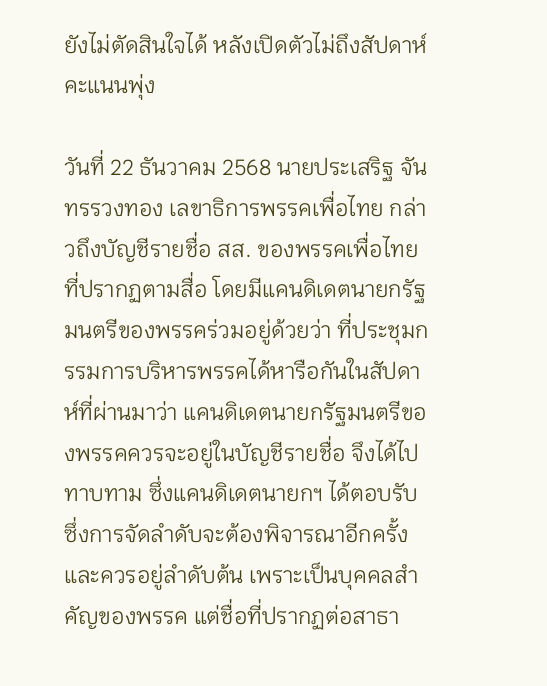ยังไม่ตัดสินใจได้ หลังเปิดตัวไม่ถึงสัปดาห์คะแนนพุ่ง

วันที่ 22 ธันวาคม 2568 นายประเสริฐ จันทรรวงทอง เลขาธิการพรรคเพื่อไทย กล่าวถึงบัญชีรายชื่อ สส. ของพรรคเพื่อไทยที่ปรากฏตามสื่อ โดยมีแคนดิเดตนายกรัฐมนตรีของพรรคร่วมอยู่ด้วยว่า ที่ประชุมกรรมการบริหารพรรคได้หารือกันในสัปดาห์ที่ผ่านมาว่า แคนดิเดตนายกรัฐมนตรีของพรรคควรจะอยู่ในบัญชีรายชื่อ จึงได้ไปทาบทาม ซึ่งแคนดิเดตนายกฯ ได้ตอบรับ ซึ่งการจัดลำดับจะต้องพิจารณาอีกครั้ง และควรอยู่ลำดับต้น เพราะเป็นบุคคลสำคัญของพรรค แต่ชื่อที่ปรากฏต่อสาธา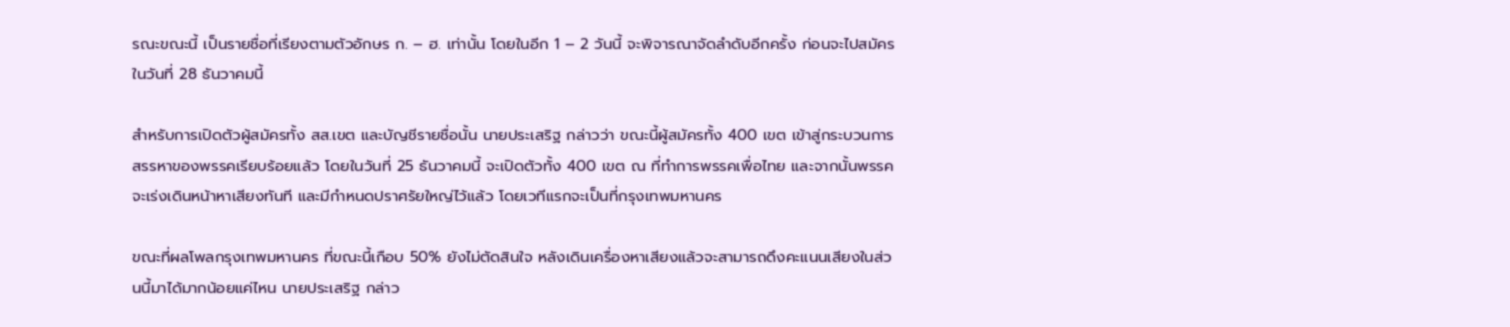รณะขณะนี้ เป็นรายชื่อที่เรียงตามตัวอักษร ก. – ฮ. เท่านั้น โดยในอีก 1 – 2 วันนี้ จะพิจารณาจัดลำดับอีกครั้ง ก่อนจะไปสมัครในวันที่ 28 ธันวาคมนี้

สำหรับการเปิดตัวผู้สมัครทั้ง สส.เขต และบัญชีรายชื่อนั้น นายประเสริฐ กล่าวว่า ขณะนี้ผู้สมัครทั้ง 400 เขต เข้าสู่กระบวนการสรรหาของพรรคเรียบร้อยแล้ว โดยในวันที่ 25 ธันวาคมนี้ จะเปิดตัวทั้ง 400 เขต ณ ที่ทำการพรรคเพื่อไทย และจากนั้นพรรคจะเร่งเดินหน้าหาเสียงทันที และมีกำหนดปราศรัยใหญ่ไว้แล้ว โดยเวทีแรกจะเป็นที่กรุงเทพมหานคร

ขณะที่ผลโพลกรุงเทพมหานคร ที่ขณะนี้เกือบ 50% ยังไม่ตัดสินใจ หลังเดินเครื่องหาเสียงแล้วจะสามารถดึงคะแนนเสียงในส่วนนี้มาได้มากน้อยแค่ไหน นายประเสริฐ กล่าว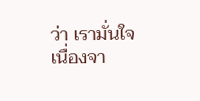ว่า เรามั่นใจ เนื่องจา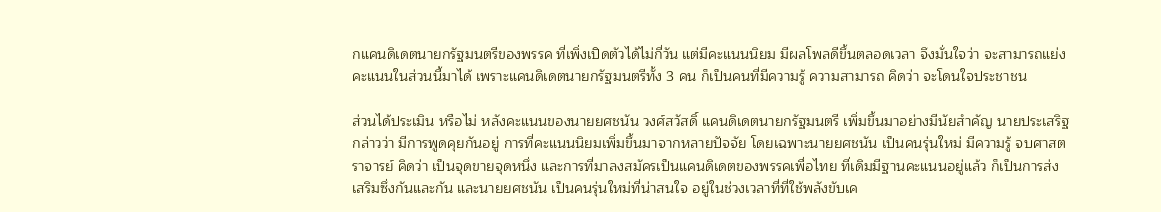กแคนดิเดตนายกรัฐมนตรีของพรรค ที่เพิ่งเปิดตัวได้ไม่กี่วัน แต่มีคะแนนนิยม มีผลโพลดีขึ้นตลอดเวลา จึงมั่นใจว่า จะสามารถแย่งคะแนนในส่วนนี้มาได้ เพราะแคนดิเดตนายกรัฐมนตรีทั้ง 3 คน ก็เป็นคนที่มีความรู้ ความสามารถ คิดว่า จะโดนใจประชาชน

ส่วนได้ประเมิน หรือไม่ หลังคะแนนของนายยศชนัน วงศ์สวัสดิ์ แคนดิเดตนายกรัฐมนตรี เพิ่มขึ้นมาอย่างมีนัยสำคัญ นายประเสริฐ กล่าวว่า มีการพูดคุยกันอยู่ การที่คะแนนนิยมเพิ่มขึ้นมาจากหลายปัจจัย โดยเฉพาะนายยศชนัน เป็นคนรุ่นใหม่ มีความรู้ จบศาสตราจารย์ คิดว่า เป็นจุดขายจุดหนึ่ง และการที่มาลงสมัครเป็นแคนดิเดตของพรรคเพื่อไทย ที่เดิมมีฐานคะแนนอยู่แล้ว ก็เป็นการส่งเสริมซึ่งกันและกัน และนายยศชนัน เป็นคนรุ่นใหม่ที่น่าสนใจ อยู่ในช่วงเวลาที่ที่ใช้พลังขับเค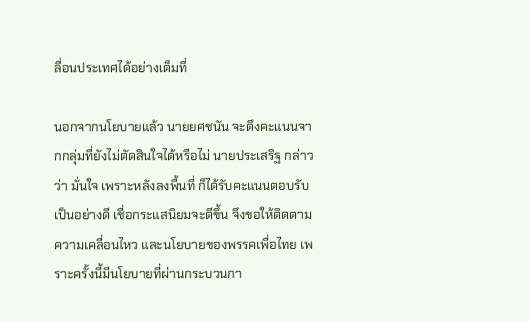ลื่อนประเทศได้อย่างเต็มที่

นอกจากนโยบายแล้ว นายยศชนัน จะดึงคะแนนจากกลุ่มที่ยังไม่ตัดสินใจได้หรือไม่ นายประเสริฐ กล่าวว่า มั่นใจ เพราะหลังลงพื้นที่ ก็ได้รับคะแนนตอบรับเป็นอย่างดี เชื่อกระแสนิยมจะดีขึ้น จึงขอให้ติดตามความเคลื่อนไหว และนโยบายของพรรคเพื่อไทย เพราะครั้งนี้มีนโยบายที่ผ่านกระบวนกา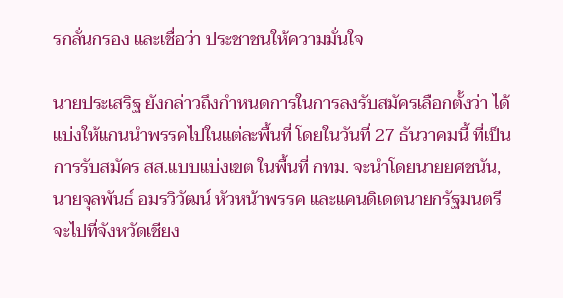รกลั่นกรอง และเชื่อว่า ประชาชนให้ความมั่นใจ

นายประเสริฐ ยังกล่าวถึงกำหนดการในการลงรับสมัครเลือกตั้งว่า ได้แบ่งให้แกนนำพรรคไปในแต่ละพื้นที่ โดยในวันที่ 27 ธันวาคมนี้ ที่เป็นการรับสมัคร สส.แบบแบ่งเขต ในพื้นที่ กทม. จะนำโดยนายยศชนัน, นายจุลพันธ์ อมรวิวัฒน์ หัวหน้าพรรค และแคนดิเดตนายกรัฐมนตรี จะไปที่จังหวัดเชียง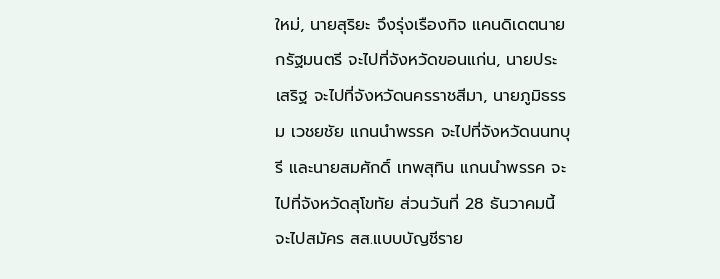ใหม่, นายสุริยะ จึงรุ่งเรืองกิจ แคนดิเดตนายกรัฐมนตรี จะไปที่จังหวัดขอนแก่น, นายประเสริฐ จะไปที่จังหวัดนครราชสีมา, นายภูมิธรรม เวชยชัย แกนนำพรรค จะไปที่จังหวัดนนทบุรี และนายสมศักดิ์ เทพสุทิน แกนนำพรรค จะไปที่จังหวัดสุโขทัย ส่วนวันที่ 28 ธันวาคมนี้ จะไปสมัคร สส.แบบบัญชีราย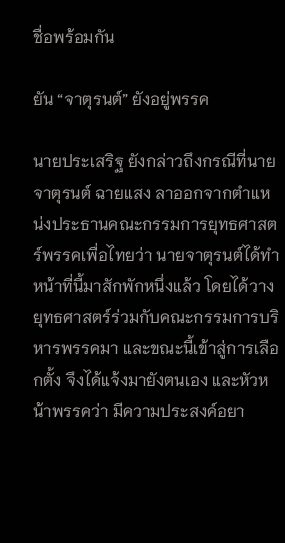ชื่อพร้อมกัน

ยัน “จาตุรนต์” ยังอยู่พรรค

นายประเสริฐ ยังกล่าวถึงกรณีที่นายจาตุรนต์ ฉายแสง ลาออกจากตำแหน่งประธานคณะกรรมการยุทธศาสตร์พรรคเพื่อไทยว่า นายจาตุรนต์ได้ทำหน้าที่นี้มาสักพักหนึ่งแล้ว โดยได้วางยุทธศาสตร์ร่วมกับคณะกรรมการบริหารพรรคมา และขณะนี้เข้าสู่การเลือกตั้ง จึงได้แจ้งมายังตนเอง และหัวหน้าพรรคว่า มีความประสงค์อยา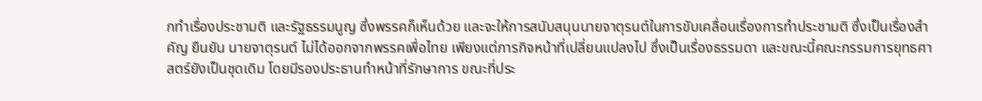กทำเรื่องประชามติ และรัฐธรรมนูญ ซึ่งพรรคก็เห็นด้วย และจะให้การสนับสนุนนายจาตุรนต์ในการขับเคลื่อนเรื่องการทำประชามติ ซึ่งเป็นเรื่องสำคัญ ยืนยัน นายจาตุรนต์ ไม่ได้ออกจากพรรคเพื่อไทย เพียงแต่ภารกิจหน้าที่เปลี่ยนแปลงไป ซึ่งเป็นเรื่องธรรมดา และขณะนี้คณะกรรมการยุทธศาสตร์ยังเป็นชุดเดิม โดยมีรองประธานทำหน้าที่รักษาการ ขณะที่ประ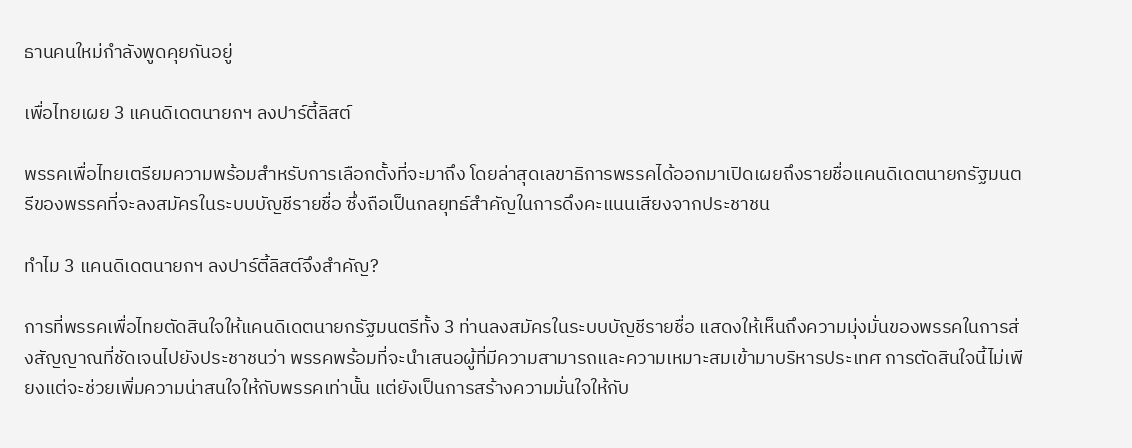ธานคนใหม่กำลังพูดคุยกันอยู่

เพื่อไทยเผย 3 แคนดิเดตนายกฯ ลงปาร์ตี้ลิสต์

พรรคเพื่อไทยเตรียมความพร้อมสำหรับการเลือกตั้งที่จะมาถึง โดยล่าสุดเลขาธิการพรรคได้ออกมาเปิดเผยถึงรายชื่อแคนดิเดตนายกรัฐมนตรีของพรรคที่จะลงสมัครในระบบบัญชีรายชื่อ ซึ่งถือเป็นกลยุทธ์สำคัญในการดึงคะแนนเสียงจากประชาชน

ทำไม 3 แคนดิเดตนายกฯ ลงปาร์ตี้ลิสต์จึงสำคัญ?

การที่พรรคเพื่อไทยตัดสินใจให้แคนดิเดตนายกรัฐมนตรีทั้ง 3 ท่านลงสมัครในระบบบัญชีรายชื่อ แสดงให้เห็นถึงความมุ่งมั่นของพรรคในการส่งสัญญาณที่ชัดเจนไปยังประชาชนว่า พรรคพร้อมที่จะนำเสนอผู้ที่มีความสามารถและความเหมาะสมเข้ามาบริหารประเทศ การตัดสินใจนี้ไม่เพียงแต่จะช่วยเพิ่มความน่าสนใจให้กับพรรคเท่านั้น แต่ยังเป็นการสร้างความมั่นใจให้กับ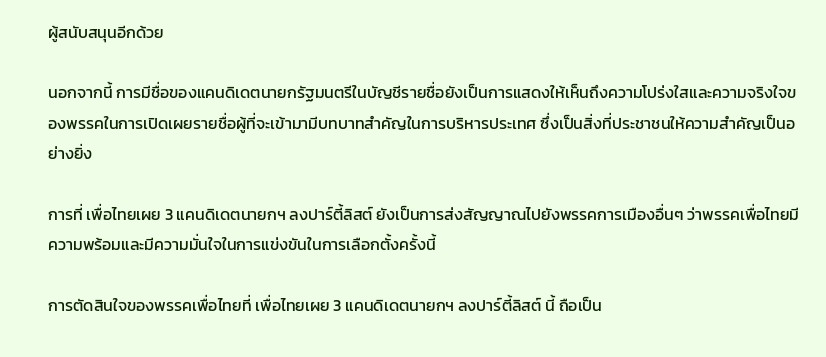ผู้สนับสนุนอีกด้วย

นอกจากนี้ การมีชื่อของแคนดิเดตนายกรัฐมนตรีในบัญชีรายชื่อยังเป็นการแสดงให้เห็นถึงความโปร่งใสและความจริงใจของพรรคในการเปิดเผยรายชื่อผู้ที่จะเข้ามามีบทบาทสำคัญในการบริหารประเทศ ซึ่งเป็นสิ่งที่ประชาชนให้ความสำคัญเป็นอย่างยิ่ง

การที่ เพื่อไทยเผย 3 แคนดิเดตนายกฯ ลงปาร์ตี้ลิสต์ ยังเป็นการส่งสัญญาณไปยังพรรคการเมืองอื่นๆ ว่าพรรคเพื่อไทยมีความพร้อมและมีความมั่นใจในการแข่งขันในการเลือกตั้งครั้งนี้

การตัดสินใจของพรรคเพื่อไทยที่ เพื่อไทยเผย 3 แคนดิเดตนายกฯ ลงปาร์ตี้ลิสต์ นี้ ถือเป็น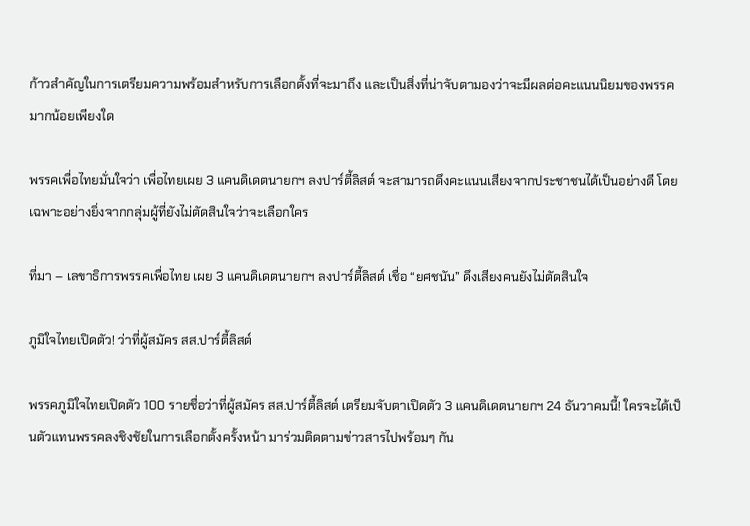ก้าวสำคัญในการเตรียมความพร้อมสำหรับการเลือกตั้งที่จะมาถึง และเป็นสิ่งที่น่าจับตามองว่าจะมีผลต่อคะแนนนิยมของพรรคมากน้อยเพียงใด

พรรคเพื่อไทยมั่นใจว่า เพื่อไทยเผย 3 แคนดิเดตนายกฯ ลงปาร์ตี้ลิสต์ จะสามารถดึงคะแนนเสียงจากประชาชนได้เป็นอย่างดี โดยเฉพาะอย่างยิ่งจากกลุ่มผู้ที่ยังไม่ตัดสินใจว่าจะเลือกใคร

ที่มา – เลขาธิการพรรคเพื่อไทย เผย 3 แคนดิเดตนายกฯ ลงปาร์ตี้ลิสต์ เชื่อ “ยศชนัน” ดึงเสียงคนยังไม่ตัดสินใจ

ภูมิใจไทยเปิดตัว! ว่าที่ผู้สมัคร สส.ปาร์ตี้ลิสต์

พรรคภูมิใจไทยเปิดตัว 100 รายชื่อว่าที่ผู้สมัคร สส.ปาร์ตี้ลิสต์ เตรียมจับตาเปิดตัว 3 แคนดิเดตนายกฯ 24 ธันวาคมนี้! ใครจะได้เป็นตัวแทนพรรคลงชิงชัยในการเลือกตั้งครั้งหน้า มาร่วมติดตามข่าวสารไปพร้อมๆ กัน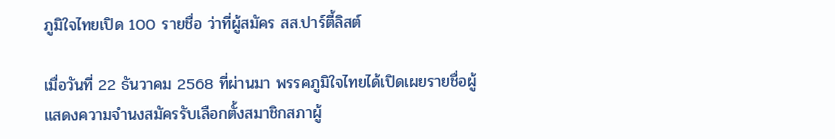ภูมิใจไทยเปิด 100 รายชื่อ ว่าที่ผู้สมัคร สส.ปาร์ตี้ลิสต์

เมื่อวันที่ 22 ธันวาคม 2568 ที่ผ่านมา พรรคภูมิใจไทยได้เปิดเผยรายชื่อผู้แสดงความจำนงสมัครรับเลือกตั้งสมาชิกสภาผู้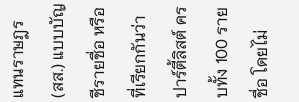แทนราษฎร (สส.) แบบบัญชีรายชื่อ หรือที่เรียกกันว่าปาร์ตี้ลิสต์ ครบทั้ง 100 รายชื่อ โดยไม่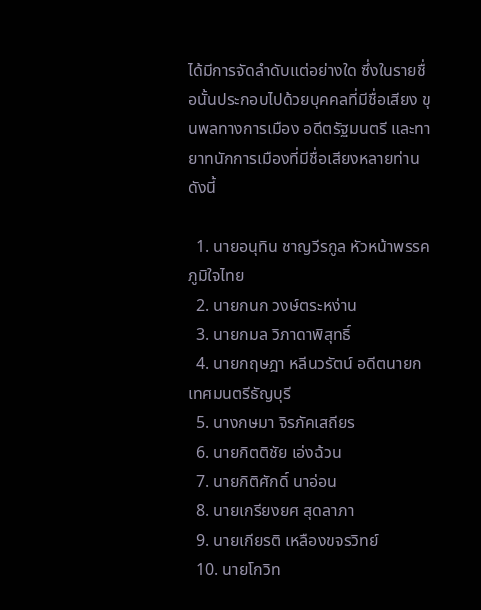ได้มีการจัดลำดับแต่อย่างใด ซึ่งในรายชื่อนั้นประกอบไปด้วยบุคคลที่มีชื่อเสียง ขุนพลทางการเมือง อดีตรัฐมนตรี และทายาทนักการเมืองที่มีชื่อเสียงหลายท่าน ดังนี้

  1. นายอนุทิน ชาญวีรกูล หัวหน้าพรรคภูมิใจไทย
  2. นายกนก วงษ์ตระหง่าน
  3. นายกมล วิภาดาพิสุทธิ์
  4. นายกฤษฎา หลีนวรัตน์ อดีตนายกเทศมนตรีธัญบุรี
  5. นางกษมา จิรภัคเสถียร
  6. นายกิตติชัย เอ่งฉ้วน
  7. นายกิติศักดิ์ นาอ่อน
  8. นายเกรียงยศ สุดลาภา
  9. นายเกียรติ เหลืองขจรวิทย์
  10. นายโกวิท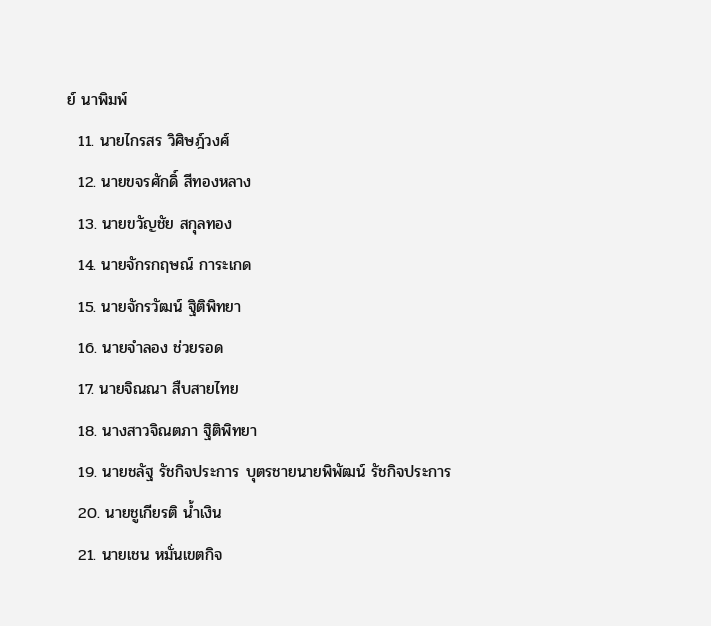ย์ นาพิมพ์
  11. นายไกรสร วิศิษฎ์วงศ์
  12. นายขจรศักดิ์ สีทองหลาง
  13. นายขวัญชัย สกุลทอง
  14. นายจักรกฤษณ์ การะเกด
  15. นายจักรวัฒน์ ฐิติพิทยา
  16. นายจำลอง ช่วยรอด
  17. นายจิณณา สืบสายไทย
  18. นางสาวจิณตภา ฐิติพิทยา
  19. นายชลัฐ รัชกิจประการ บุตรชายนายพิพัฒน์ รัชกิจประการ
  20. นายชูเกียรติ น้ำเงิน
  21. นายเชน หมั่นเขตกิจ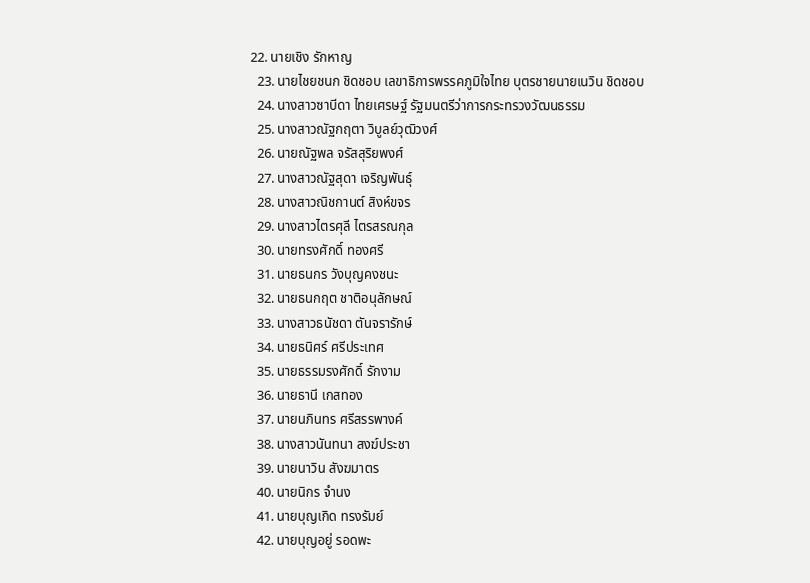22. นายเชิง รักหาญ
  23. นายไชยชนก ชิดชอบ เลขาธิการพรรคภูมิใจไทย บุตรชายนายเนวิน ชิดชอบ
  24. นางสาวซาบีดา ไทยเศรษฐ์ รัฐมนตรีว่าการกระทรวงวัฒนธรรม
  25. นางสาวณัฐกฤตา วิบูลย์วุฒิวงศ์
  26. นายณัฐพล จรัสสุริยพงศ์
  27. นางสาวณัฐสุดา เจริญพันธุ์
  28. นางสาวณิชกานต์ สิงห์ขจร
  29. นางสาวไตรศุลี ไตรสรณกุล
  30. นายทรงศักดิ์ ทองศรี
  31. นายธนกร วังบุญคงชนะ
  32. นายธนกฤต ชาติอนุลักษณ์
  33. นางสาวธนัชดา ตันจรารักษ์
  34. นายธนิศร์ ศรีประเทศ
  35. นายธรรมรงศักดิ์ รักงาม
  36. นายธานี เกสทอง
  37. นายนภินทร ศรีสรรพางค์
  38. นางสาวนันทนา สงฆ์ประชา
  39. นายนาวิน สังฆมาตร
  40. นายนิกร จำนง
  41. นายบุญเกิด ทรงรัมย์
  42. นายบุญอยู่ รอดพะ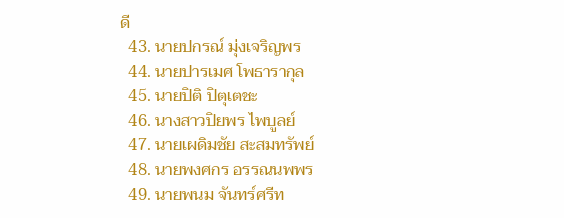ดี
  43. นายปกรณ์ มุ่งเจริญพร
  44. นายปารเมศ โพธารากุล
  45. นายปิติ ปิตุเตชะ
  46. นางสาวปิยพร ไพบูลย์
  47. นายเผดิมชัย สะสมทรัพย์
  48. นายพงศกร อรรณนพพร
  49. นายพนม จันทร์ศรีท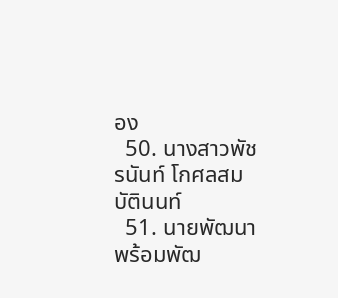อง
  50. นางสาวพัชรนันท์ โกศลสมบัตินนท์
  51. นายพัฒนา พร้อมพัฒ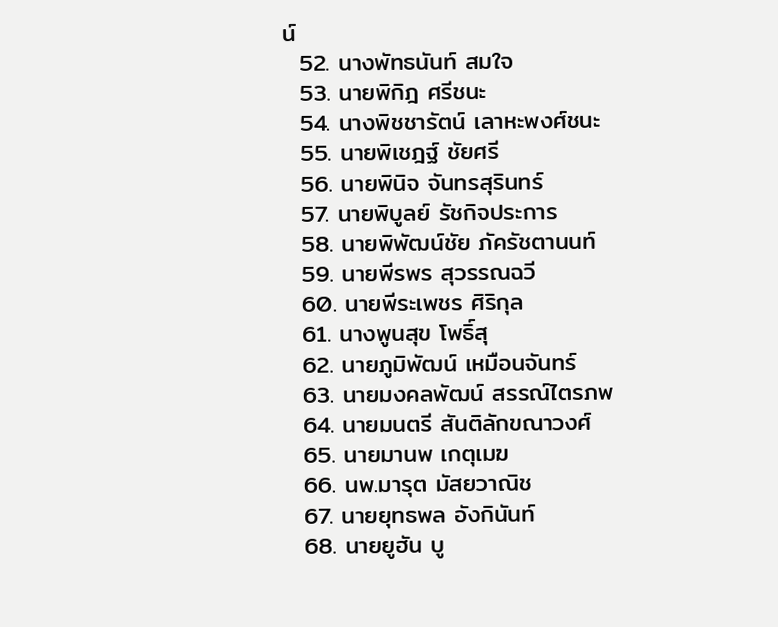น์
  52. นางพัทธนันท์ สมใจ
  53. นายพิกิฎ ศรีชนะ
  54. นางพิชชารัตน์ เลาหะพงศ์ชนะ
  55. นายพิเชฎฐ์ ชัยศรี
  56. นายพินิจ จันทรสุรินทร์
  57. นายพิบูลย์ รัชกิจประการ
  58. นายพิพัฒน์ชัย ภัครัชตานนท์
  59. นายพีรพร สุวรรณฉวี
  60. นายพีระเพชร ศิริกุล
  61. นางพูนสุข โพธิ์สุ
  62. นายภูมิพัฒน์ เหมือนจันทร์
  63. นายมงคลพัฒน์ สรรณ์ไตรภพ
  64. นายมนตรี สันติลักขณาวงศ์
  65. นายมานพ เกตุเมฆ
  66. นพ.มารุต มัสยวาณิช
  67. นายยุทธพล อังกินันท์
  68. นายยูฮัน บู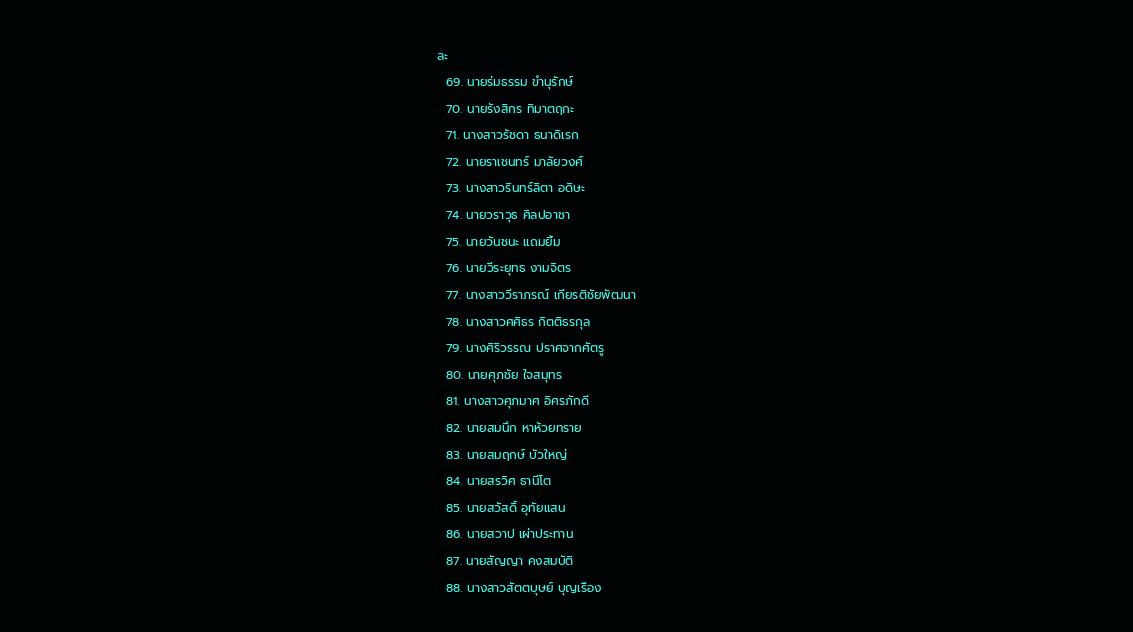ละ
  69. นายร่มธรรม ขำนุรักษ์
  70. นายรังสิกร ทิมาตฤกะ
  71. นางสาวรัชดา ธนาดิเรก
  72. นายราเชนทร์ มาลัยวงศ์
  73. นางสาวรินทร์ลิตา อดิษะ
  74. นายวราวุธ ศิลปอาชา
  75. นายวันชนะ แถมยิ้ม
  76. นายวีระยุทธ งามจิตร
  77. นางสาววีราภรณ์ เกียรติชัยพัฒนา
  78. นางสาวศศิธร กิตติธรกุล
  79. นางศิริวรรณ ปราศจากศัตรู
  80. นายศุภชัย ใจสมุทร
  81. นางสาวศุภมาศ อิศรภักดี
  82. นายสมนึก หาห้วยทราย
  83. นายสมฤกษ์ บัวใหญ่
  84. นายสรวิศ ธานีโต
  85. นายสวัสดิ์ อุทัยแสน
  86. นายสวาป เผ่าประทาน
  87. นายสัญญา คงสมบัติ
  88. นางสาวสัตตบุษย์ บุญเรือง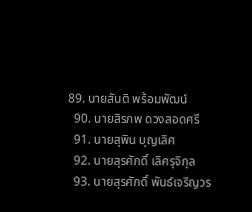89. นายสันติ พร้อมพัฒน์
  90. นายสิรภพ ดวงสอดศรี
  91. นายสุพิน บุญเลิศ
  92. นายสุรศักดิ์ เลิศรุจิกุล
  93. นายสุรศักดิ์ พันธ์เจริญวร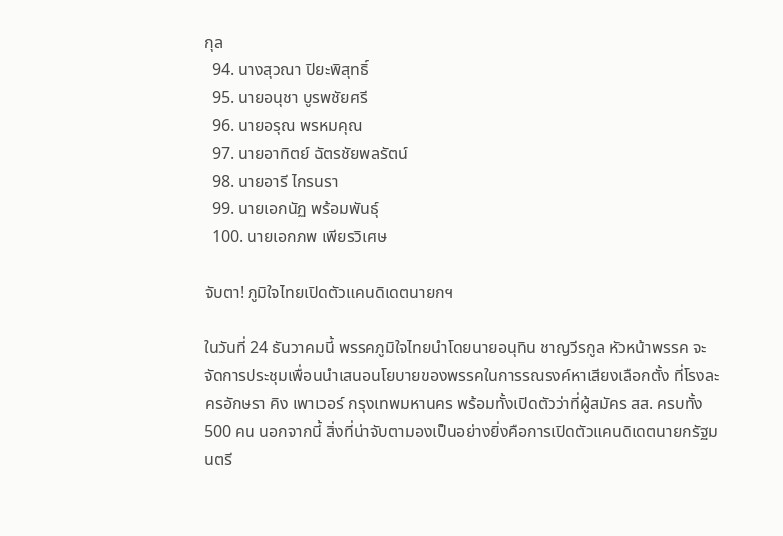กุล
  94. นางสุวณา ปิยะพิสุทธิ์
  95. นายอนุชา บูรพชัยศรี
  96. นายอรุณ พรหมคุณ
  97. นายอาทิตย์ ฉัตรชัยพลรัตน์
  98. นายอารี ไกรนรา
  99. นายเอกนัฏ พร้อมพันธุ์
  100. นายเอกภพ เพียรวิเศษ

จับตา! ภูมิใจไทยเปิดตัวแคนดิเดตนายกฯ

ในวันที่ 24 ธันวาคมนี้ พรรคภูมิใจไทยนำโดยนายอนุทิน ชาญวีรกูล หัวหน้าพรรค จะจัดการประชุมเพื่อนนำเสนอนโยบายของพรรคในการรณรงค์หาเสียงเลือกตั้ง ที่โรงละครอักษรา คิง เพาเวอร์ กรุงเทพมหานคร พร้อมทั้งเปิดตัวว่าที่ผู้สมัคร สส. ครบทั้ง 500 คน นอกจากนี้ สิ่งที่น่าจับตามองเป็นอย่างยิ่งคือการเปิดตัวแคนดิเดตนายกรัฐมนตรี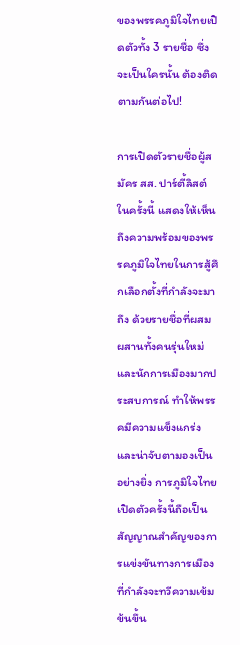ของพรรคภูมิใจไทยเปิดตัวทั้ง 3 รายชื่อ ซึ่งจะเป็นใครนั้น ต้องติดตามกันต่อไป!

การเปิดตัวรายชื่อผู้สมัคร สส. ปาร์ตี้ลิสต์ในครั้งนี้ แสดงให้เห็นถึงความพร้อมของพรรคภูมิใจไทยในการสู้ศึกเลือกตั้งที่กำลังจะมาถึง ด้วยรายชื่อที่ผสมผสานทั้งคนรุ่นใหม่และนักการเมืองมากประสบการณ์ ทำให้พรรคมีความแข็งแกร่งและน่าจับตามองเป็นอย่างยิ่ง การภูมิใจไทยเปิดตัวครั้งนี้ถือเป็นสัญญาณสำคัญของการแข่งขันทางการเมืองที่กำลังจะทวีความเข้มข้นขึ้น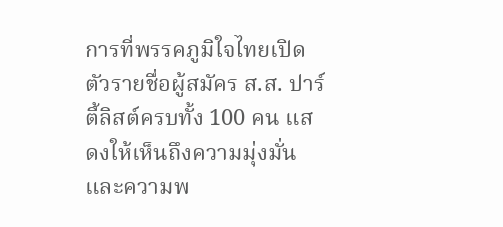การที่พรรคภูมิใจไทยเปิดตัวรายชื่อผู้สมัคร ส.ส. ปาร์ตี้ลิสต์ครบทั้ง 100 คน แสดงให้เห็นถึงความมุ่งมั่นและความพ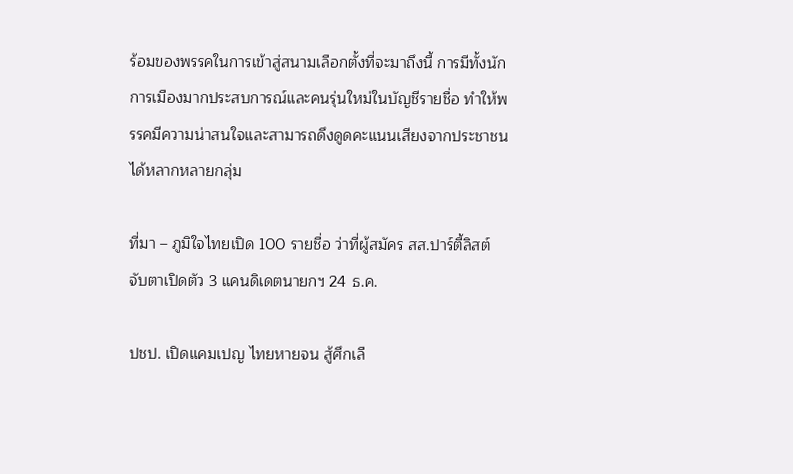ร้อมของพรรคในการเข้าสู่สนามเลือกตั้งที่จะมาถึงนี้ การมีทั้งนักการเมืองมากประสบการณ์และคนรุ่นใหม่ในบัญชีรายชื่อ ทำให้พรรคมีความน่าสนใจและสามารถดึงดูดคะแนนเสียงจากประชาชนได้หลากหลายกลุ่ม

ที่มา – ภูมิใจไทยเปิด 100 รายชื่อ ว่าที่ผู้สมัคร สส.ปาร์ตี้ลิสต์ จับตาเปิดตัว 3 แคนดิเดตนายกฯ 24 ธ.ค.

ปชป. เปิดแคมเปญ ไทยหายจน สู้ศึกเลื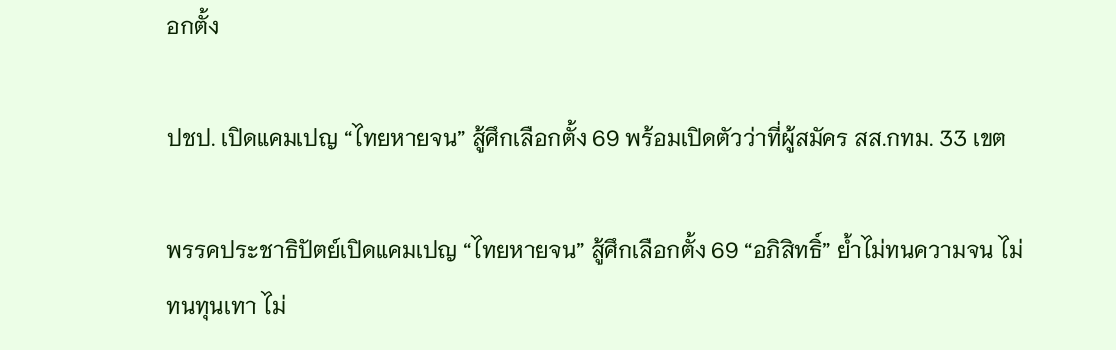อกตั้ง

ปชป. เปิดแคมเปญ “ไทยหายจน” สู้ศึกเลือกตั้ง 69 พร้อมเปิดตัวว่าที่ผู้สมัคร สส.กทม. 33 เขต

พรรคประชาธิปัตย์เปิดแคมเปญ “ไทยหายจน” สู้ศึกเลือกตั้ง 69 “อภิสิทธิ์” ย้ำไม่ทนความจน ไม่ทนทุนเทา ไม่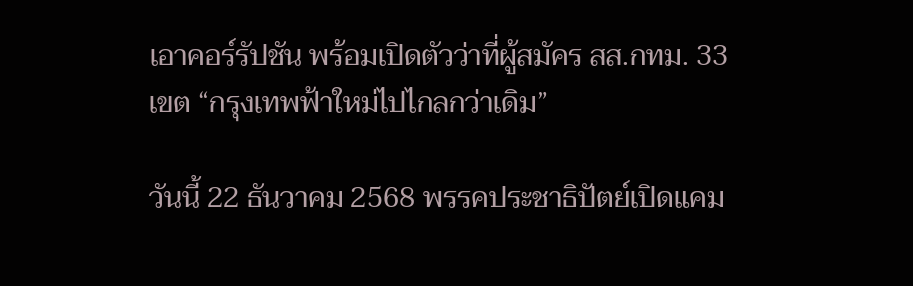เอาคอร์รัปชัน พร้อมเปิดตัวว่าที่ผู้สมัคร สส.กทม. 33 เขต “กรุงเทพฟ้าใหม่ไปไกลกว่าเดิม”

วันนี้ 22 ธันวาคม 2568 พรรคประชาธิปัตย์เปิดแคม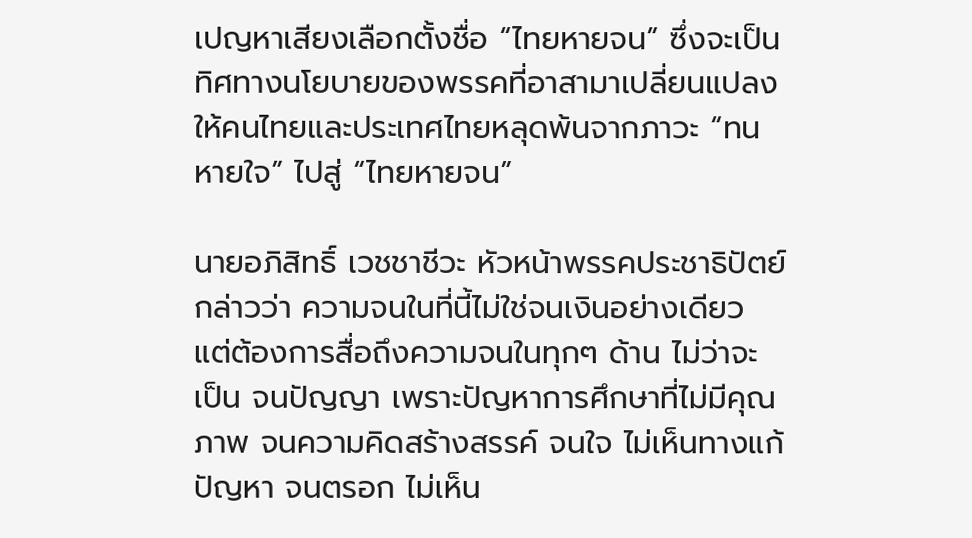เปญหาเสียงเลือกตั้งชื่อ “ไทยหายจน” ซึ่งจะเป็นทิศทางนโยบายของพรรคที่อาสามาเปลี่ยนแปลงให้คนไทยและประเทศไทยหลุดพ้นจากภาวะ “ทนหายใจ” ไปสู่ “ไทยหายจน”

นายอภิสิทธิ์ เวชชาชีวะ หัวหน้าพรรคประชาธิปัตย์ กล่าวว่า ความจนในที่นี้ไม่ใช่จนเงินอย่างเดียว แต่ต้องการสื่อถึงความจนในทุกๆ ด้าน ไม่ว่าจะเป็น จนปัญญา เพราะปัญหาการศึกษาที่ไม่มีคุณภาพ จนความคิดสร้างสรรค์ จนใจ ไม่เห็นทางแก้ปัญหา จนตรอก ไม่เห็น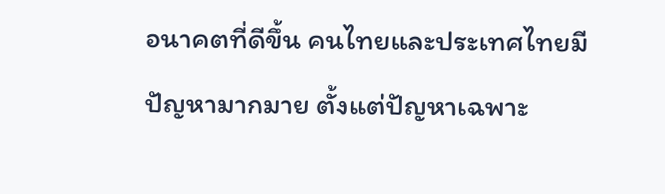อนาคตที่ดีขึ้น คนไทยและประเทศไทยมีปัญหามากมาย ตั้งแต่ปัญหาเฉพาะ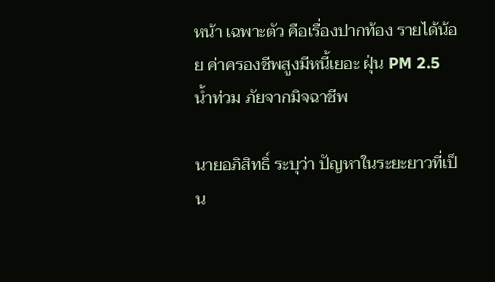หน้า เฉพาะตัว คือเรื่องปากท้อง รายได้น้อย ค่าครองชีพสูงมีหนี้เยอะ ฝุ่น PM 2.5 น้ำท่วม ภัยจากมิจฉาชีพ

นายอภิสิทธิ์ ระบุว่า ปัญหาในระยะยาวที่เป็น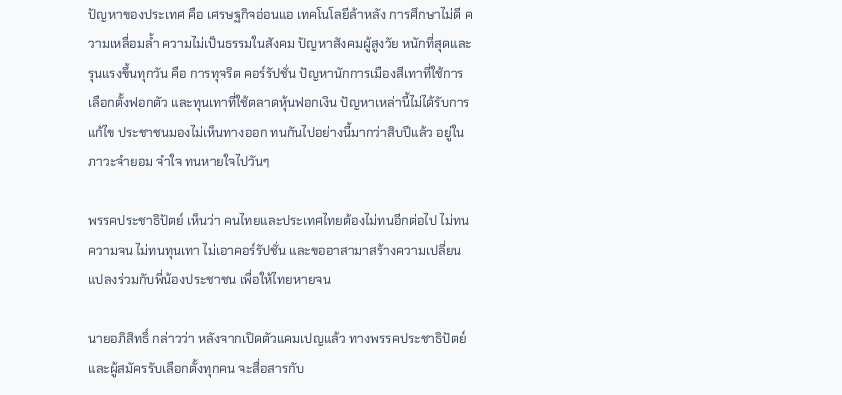ปัญหาของประเทศ คือ เศรษฐกิจอ่อนแอ เทคโนโลยีล้าหลัง การศึกษาไม่ดี ความเหลื่อมล้ำ ความไม่เป็นธรรมในสังคม ปัญหาสังคมผู้สูงวัย หนักที่สุดและรุนแรงขึ้นทุกวัน คือ การทุจริต คอร์รัปชั่น ปัญหานักการเมืองสีเทาที่ใช้การเลือกตั้งฟอกตัว และทุนเทาที่ใช้ตลาดหุ้นฟอกเงิน ปัญหาเหล่านี้ไม่ได้รับการแก้ไข ประชาชนมองไม่เห็นทางออก ทนกันไปอย่างนี้มากว่าสิบปีแล้ว อยู่ในภาวะจำยอม จำใจ ทนหายใจไปวันๆ

พรรคประชาธิปัตย์ เห็นว่า คนไทยและประเทศไทยต้องไม่ทนอีกต่อไป ไม่ทนความจน ไม่ทนทุนเทา ไม่เอาคอร์รัปชั่น และขออาสามาสร้างความเปลี่ยนแปลงร่วมกับพี่น้องประชาชน เพื่อให้ไทยหายจน

นายอภิสิทธิ์ กล่าวว่า หลังจากเปิดตัวแคมเปญแล้ว ทางพรรคประชาธิปัตย์ และผู้สมัครรับเลือกตั้งทุกคน จะสื่อสารกับ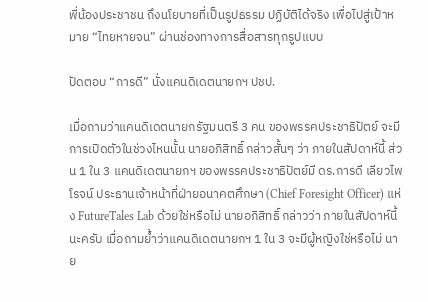พี่น้องประชาชน ถึงนโยบายที่เป็นรูปธรรม ปฏิบัติได้จริง เพื่อไปสู่เป้าหมาย “ไทยหายจน” ผ่านช่องทางการสื่อสารทุกรูปแบบ

ปัดตอบ “การดี” นั่งแคนดิเดตนายกฯ ปชป.

เมื่อถามว่าแคนดิเดตนายกรัฐมนตรี 3 คน ของพรรคประชาธิปัตย์ จะมีการเปิดตัวในช่วงไหนนั้น นายอภิสิทธิ์ กล่าวสั้นๆ ว่า ภายในสัปดาห์นี้ ส่วน 1 ใน 3 แคนดิเดตนายกฯ ของพรรคประชาธิปัตย์มี ดร.การดี เลียวไพโรจน์ ประธานเจ้าหน้าที่ฝ่ายอนาคตศึกษา (Chief Foresight Officer) แห่ง FutureTales Lab ด้วยใช่หรือไม่ นายอภิสิทธิ์ กล่าวว่า ภายในสัปดาห์นี้นะครับ เมื่อถามย้ำว่าแคนดิเดตนายกฯ 1 ใน 3 จะมีผู้หญิงใช่หรือไม่ นาย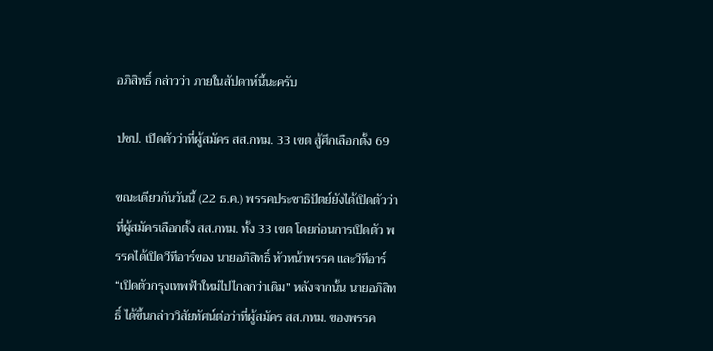อภิสิทธิ์ กล่าวว่า ภายในสัปดาห์นี้นะครับ

ปชป. เปิดตัวว่าที่ผู้สมัคร สส.กทม. 33 เขต สู้ศึกเลือกตั้ง 69

ขณะเดียวกันวันนี้ (22 ธ.ค.) พรรคประชาธิปัตย์ยังได้เปิดตัวว่าที่ผู้สมัครเลือกตั้ง สส.กทม. ทั้ง 33 เขต โดยก่อนการเปิดตัว พรรคได้เปิดวีทีอาร์ของ นายอภิสิทธิ์ หัวหน้าพรรค และวีทีอาร์ “เปิดตัวกรุงเทพฟ้าใหม่ไปไกลกว่าเดิม” หลังจากนั้น นายอภิสิทธิ์ ได้ขึ้นกล่าววิสัยทัศน์ต่อว่าที่ผู้สมัคร สส.กทม. ของพรรค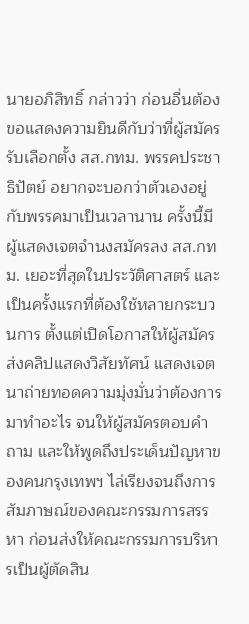นายอภิสิทธิ์ กล่าวว่า ก่อนอื่นต้องขอแสดงความยินดีกับว่าที่ผู้สมัครรับเลือกตั้ง สส.กทม. พรรคประชาธิปัตย์ อยากจะบอกว่าตัวเองอยู่กับพรรคมาเป็นเวลานาน ครั้งนี้มีผู้แสดงเจตจำนงสมัครลง สส.กทม. เยอะที่สุดในประวัติศาสตร์ และเป็นครั้งแรกที่ต้องใช้หลายกระบวนการ ตั้งแต่เปิดโอกาสให้ผู้สมัครส่งคลิปแสดงวิสัยทัศน์ แสดงเจตนาถ่ายทอดความมุ่งมั่นว่าต้องการมาทำอะไร จนให้ผู้สมัครตอบคำถาม และให้พูดถึงประเด็นปัญหาของคนกรุงเทพฯ ไล่เรียงจนถึงการสัมภาษณ์ของคณะกรรมการสรรหา ก่อนส่งให้คณะกรรมการบริหารเป็นผู้ตัดสิน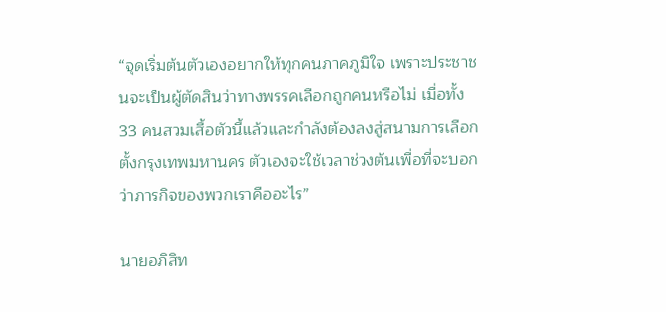“จุดเริ่มต้นตัวเองอยากให้ทุกคนภาคภูมิใจ เพราะประชาชนจะเป็นผู้ตัดสินว่าทางพรรคเลือกถูกคนหรือไม่ เมื่อทั้ง 33 คนสวมเสื้อตัวนี้แล้วและกำลังต้องลงสู่สนามการเลือกตั้งกรุงเทพมหานคร ตัวเองจะใช้เวลาช่วงต้นเพื่อที่จะบอกว่าภารกิจของพวกเราคืออะไร”

นายอภิสิท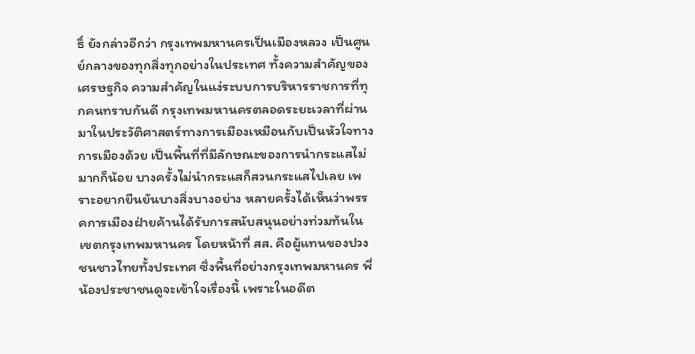ธิ์ ยังกล่าวอีกว่า กรุงเทพมหานครเป็นเมืองหลวง เป็นศูนย์กลางของทุกสิ่งทุกอย่างในประเทศ ทั้งความสำคัญของเศรษฐกิจ ความสำคัญในแง่ระบบการบริหารราชการที่ทุกคนทราบกันดี กรุงเทพมหานครตลอดระยะเวลาที่ผ่านมาในประวัติศาสตร์ทางการเมืองเหมือนกับเป็นหัวใจทางการเมืองด้วย เป็นพื้นที่ที่มีลักษณะของการนำกระแสไม่มากก็น้อย บางครั้งไม่นำกระแสก็สวนกระแสไปเลย เพราะอยากยืนยันบางสิ่งบางอย่าง หลายครั้งได้เห็นว่าพรรคการเมืองฝ่ายค้านได้รับการสนับสนุนอย่างท่วมท้นในเขตกรุงเทพมหานคร โดยหน้าที่ สส. คือผู้แทนของปวงชนชาวไทยทั้งประเทศ ซึ่งพื้นที่อย่างกรุงเทพมหานคร พี่น้องประชาชนดูจะเข้าใจเรื่องนี้ เพราะในอดีต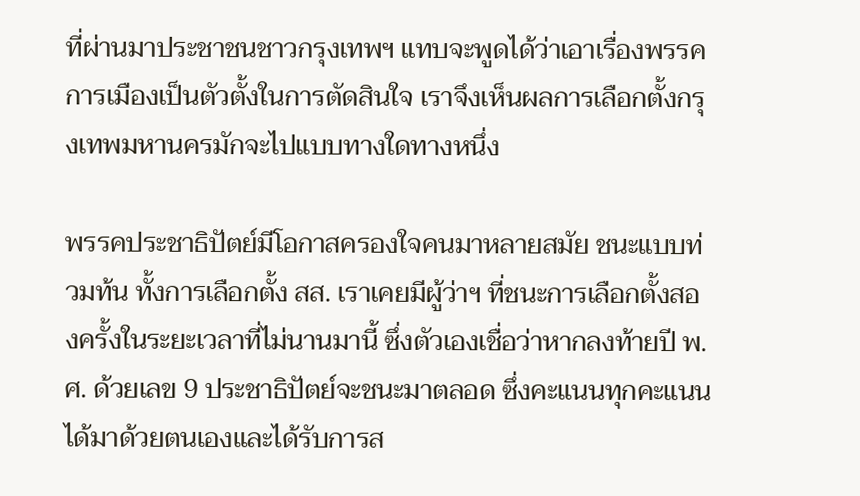ที่ผ่านมาประชาชนชาวกรุงเทพฯ แทบจะพูดได้ว่าเอาเรื่องพรรคการเมืองเป็นตัวตั้งในการตัดสินใจ เราจึงเห็นผลการเลือกตั้งกรุงเทพมหานครมักจะไปแบบทางใดทางหนึ่ง

พรรคประชาธิปัตย์มีโอกาสครองใจคนมาหลายสมัย ชนะแบบท่วมท้น ทั้งการเลือกตั้ง สส. เราเคยมีผู้ว่าฯ ที่ชนะการเลือกตั้งสองครั้งในระยะเวลาที่ไม่นานมานี้ ซึ่งตัวเองเชื่อว่าหากลงท้ายปี พ.ศ. ด้วยเลข 9 ประชาธิปัตย์จะชนะมาตลอด ซึ่งคะแนนทุกคะแนนได้มาด้วยตนเองและได้รับการส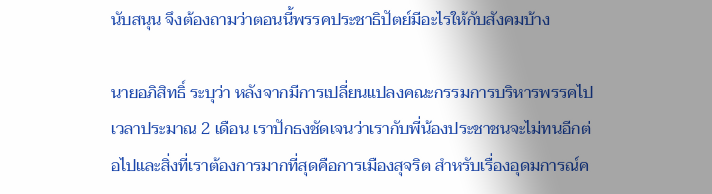นับสนุน จึงต้องถามว่าตอนนี้พรรคประชาธิปัตย์มีอะไรให้กับสังคมบ้าง

นายอภิสิทธิ์ ระบุว่า หลังจากมีการเปลี่ยนแปลงคณะกรรมการบริหารพรรคไป เวลาประมาณ 2 เดือน เราปักธงชัดเจนว่าเรากับพี่น้องประชาชนจะไม่ทนอีกต่อไปและสิ่งที่เราต้องการมากที่สุดคือการเมืองสุจริต สำหรับเรื่องอุดมการณ์ค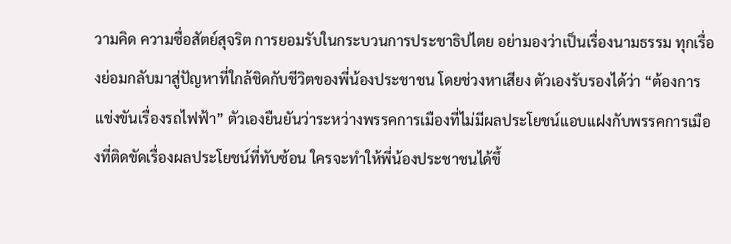วามคิด ความซื่อสัตย์สุจริต การยอมรับในกระบวนการประชาธิปไตย อย่ามองว่าเป็นเรื่องนามธรรม ทุกเรื่องย่อมกลับมาสู่ปัญหาที่ใกล้ชิดกับชีวิตของพี่น้องประชาชน โดยช่วงหาเสียง ตัวเองรับรองได้ว่า “ต้องการแข่งขันเรื่องรถไฟฟ้า” ตัวเองยืนยันว่าระหว่างพรรคการเมืองที่ไม่มีผลประโยชน์แอบแฝงกับพรรคการเมืองที่ติดขัดเรื่องผลประโยชน์ที่ทับซ้อน ใครจะทำให้พี่น้องประชาชนได้ขึ้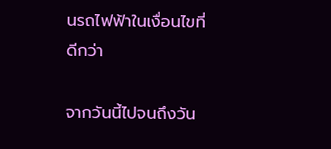นรถไฟฟ้าในเงื่อนไขที่ดีกว่า

จากวันนี้ไปจนถึงวัน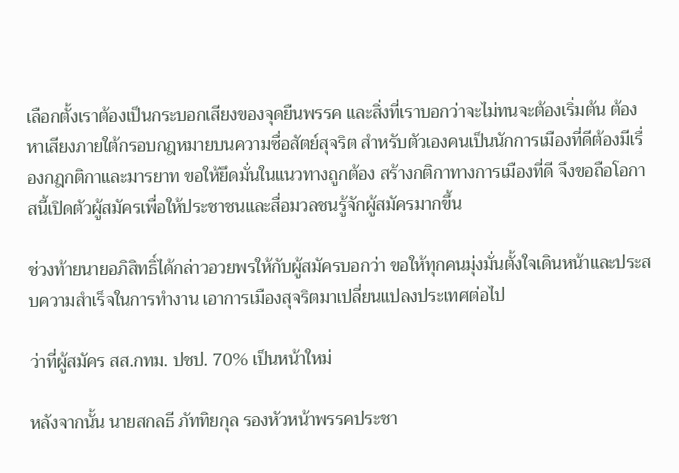เลือกตั้งเราต้องเป็นกระบอกเสียงของจุดยืนพรรค และสิ่งที่เราบอกว่าจะไม่ทนจะต้องเริ่มต้น ต้องหาเสียงภายใต้กรอบกฎหมายบนความซื่อสัตย์สุจริต สำหรับตัวเองคนเป็นนักการเมืองที่ดีต้องมีเรื่องกฎกติกาและมารยาท ขอให้ยึดมั่นในแนวทางถูกต้อง สร้างกติกาทางการเมืองที่ดี จึงขอถือโอกาสนี้เปิดตัวผู้สมัครเพื่อให้ประชาชนและสื่อมวลชนรู้จักผู้สมัครมากขึ้น

ช่วงท้ายนายอภิสิทธิ์ได้กล่าวอวยพรให้กับผู้สมัครบอกว่า ขอให้ทุกคนมุ่งมั่นตั้งใจเดินหน้าและประสบความสำเร็จในการทำงาน เอาการเมืองสุจริตมาเปลี่ยนแปลงประเทศต่อไป

ว่าที่ผู้สมัคร สส.กทม. ปชป. 70% เป็นหน้าใหม่

หลังจากนั้น นายสกลธี ภัททิยกุล รองหัวหน้าพรรคประชา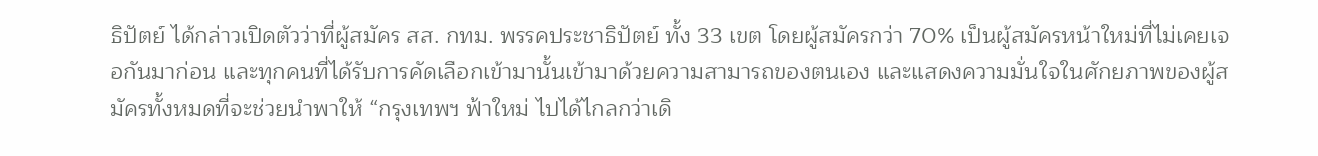ธิปัตย์ ได้กล่าวเปิดตัวว่าที่ผู้สมัคร สส. กทม. พรรคประชาธิปัตย์ ทั้ง 33 เขต โดยผู้สมัครกว่า 70% เป็นผู้สมัครหน้าใหม่ที่ไม่เคยเจอกันมาก่อน และทุกคนที่ได้รับการคัดเลือกเข้ามานั้นเข้ามาด้วยความสามารถของตนเอง และแสดงความมั่นใจในศักยภาพของผู้สมัครทั้งหมดที่จะช่วยนำพาให้ “กรุงเทพฯ ฟ้าใหม่ ไปได้ไกลกว่าเดิ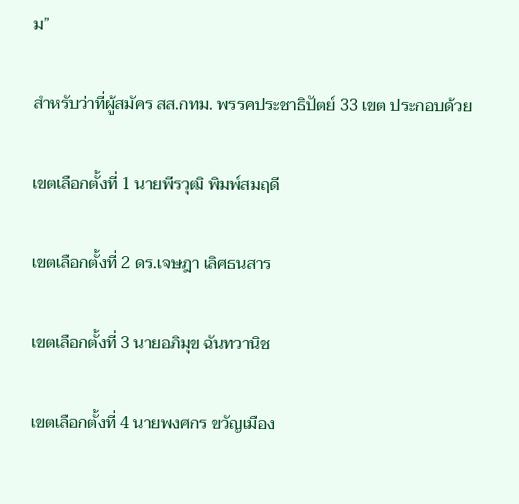ม”

สำหรับว่าที่ผู้สมัคร สส.กทม. พรรคประชาธิปัตย์ 33 เขต ประกอบด้วย

เขตเลือกตั้งที่ 1 นายพีรวุฒิ พิมพ์สมฤดี

เขตเลือกตั้งที่ 2 ดร.เจษฎา เลิศธนสาร

เขตเลือกตั้งที่ 3 นายอภิมุข ฉันทวานิช

เขตเลือกตั้งที่ 4 นายพงศกร ขวัญเมือง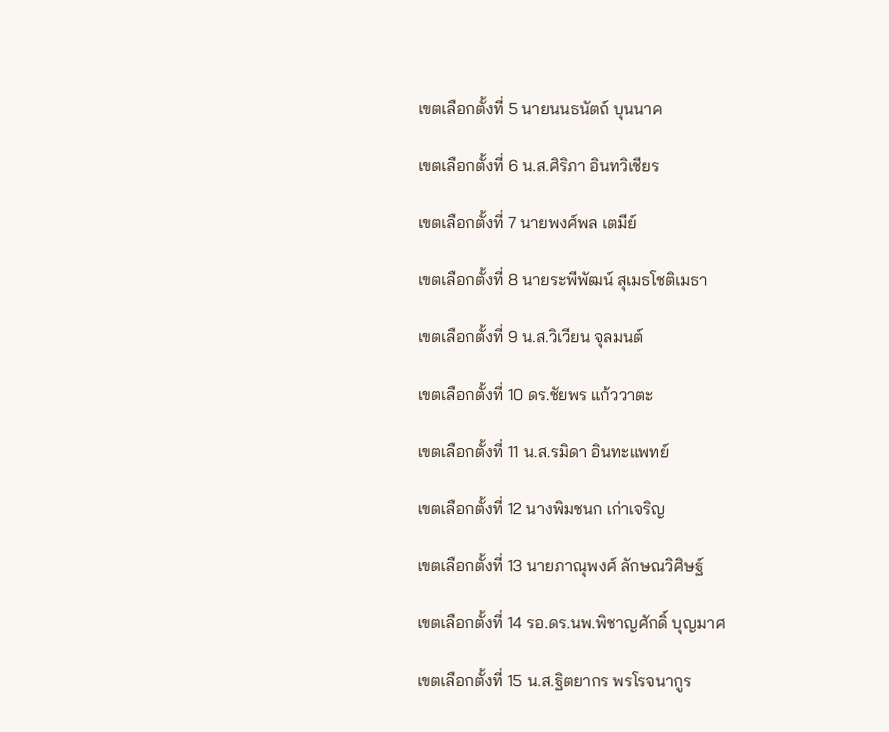เขตเลือกตั้งที่ 5 นายนนธนัตถ์ บุนนาค

เขตเลือกตั้งที่ 6 น.ส.ศิริภา อินทวิเชียร

เขตเลือกตั้งที่ 7 นายพงศ์พล เตมีย์

เขตเลือกตั้งที่ 8 นายระพีพัฒน์ สุเมธโชติเมธา

เขตเลือกตั้งที่ 9 น.ส.วิเวียน จุลมนต์

เขตเลือกตั้งที่ 10 ดร.ชัยพร แก้ววาตะ

เขตเลือกตั้งที่ 11 น.ส.รมิดา อินทะแพทย์

เขตเลือกตั้งที่ 12 นางพิมชนก เก่าเจริญ

เขตเลือกตั้งที่ 13 นายภาณุพงศ์ ลักษณวิศิษฐ์

เขตเลือกตั้งที่ 14 รอ.ดร.นพ.พิชาญศักดิ์ บุญมาศ

เขตเลือกตั้งที่ 15 น.ส.ฐิตยากร พรโรจนากูร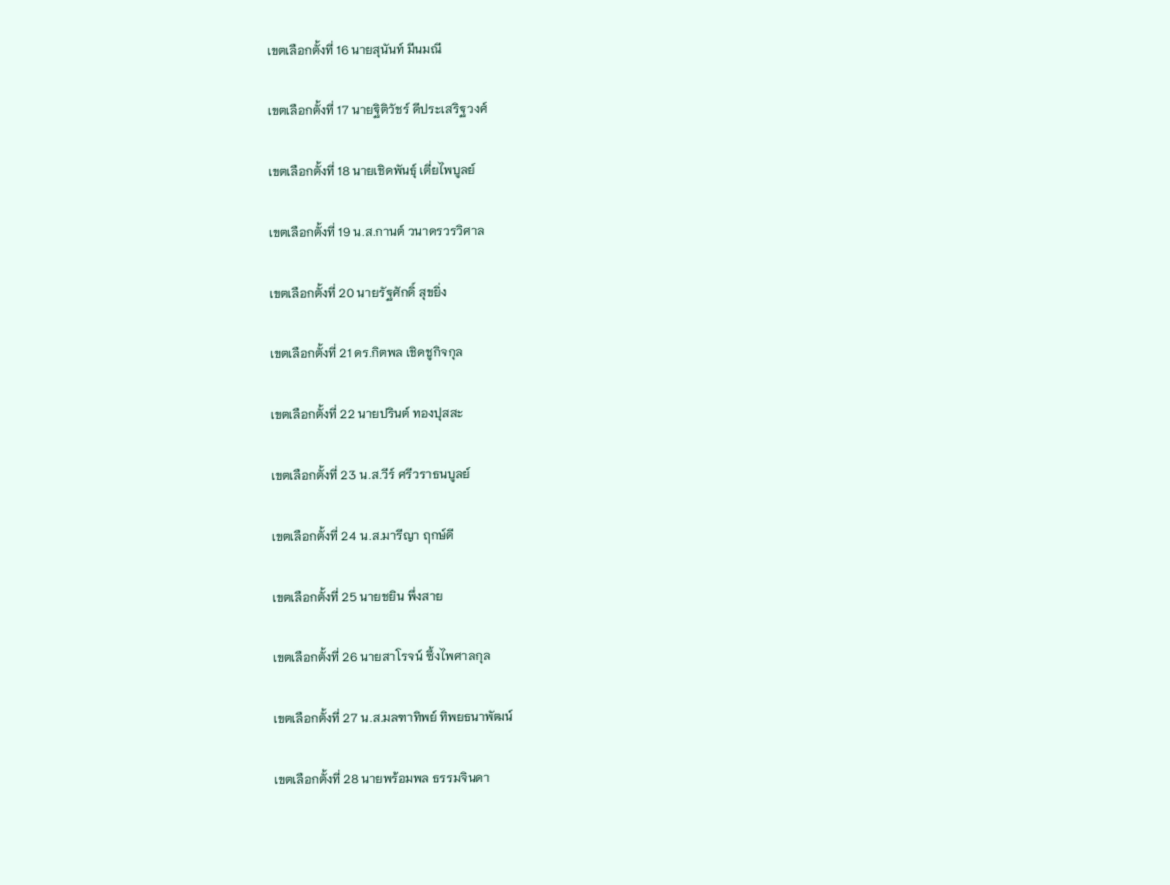เขตเลือกตั้งที่ 16 นายสุนันท์ มีนมณี

เขตเลือกตั้งที่ 17 นายฐิติวัชร์ ดีประเสริฐวงศ์

เขตเลือกตั้งที่ 18 นายเชิดพันธุ์ เตี่ยไพบูลย์

เขตเลือกตั้งที่ 19 น.ส.กานต์ วนาดรวรวิศาล

เขตเลือกตั้งที่ 20 นายรัฐศักดิ์ สุขยิ่ง

เขตเลือกตั้งที่ 21 ดร.กิตพล เชิดชูกิจกุล

เขตเลือกตั้งที่ 22 นายปรินต์ ทองปุสสะ

เขตเลือกตั้งที่ 23 น.ส.วีร์ ศรีวราธนบูลย์

เขตเลือกตั้งที่ 24 น.ส.มารีญา ฤกษ์ดี

เขตเลือกตั้งที่ 25 นายชยิน พึ่งสาย

เขตเลือกตั้งที่ 26 นายสาโรจน์ ซึ้งไพศาลกุล

เขตเลือกตั้งที่ 27 น.ส.มลฑาทิพย์ ทิพยธนาพัฒน์

เขตเลือกตั้งที่ 28 นายพร้อมพล ธรรมจินดา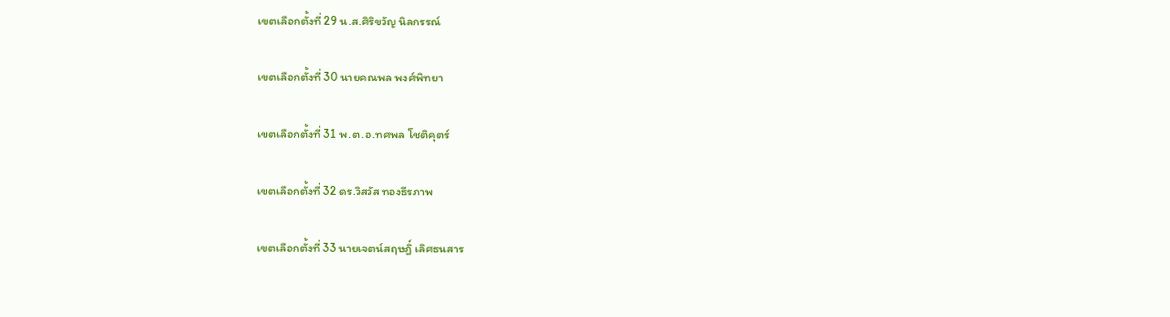เขตเลือกตั้งที่ 29 น.ส.ศิริขวัญ นิลกรรณ์

เขตเลือกตั้งที่ 30 นายคณพล พงศ์พิทยา

เขตเลือกตั้งที่ 31 พ.ต.อ.ทศพล โชติคุตร์

เขตเลือกตั้งที่ 32 ดร.วิสวัส ทองธีรภาพ

เขตเลือกตั้งที่ 33 นายเจตน์สฤษฎิ์ เลิศธนสาร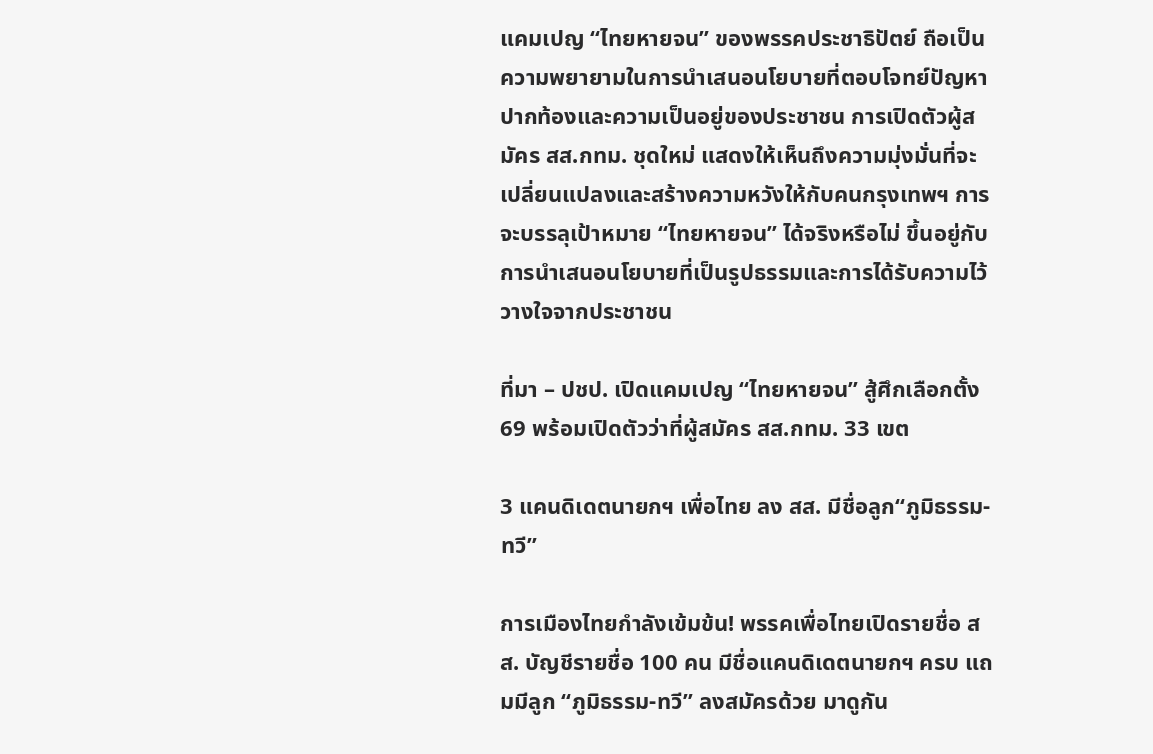แคมเปญ “ไทยหายจน” ของพรรคประชาธิปัตย์ ถือเป็นความพยายามในการนำเสนอนโยบายที่ตอบโจทย์ปัญหาปากท้องและความเป็นอยู่ของประชาชน การเปิดตัวผู้สมัคร สส.กทม. ชุดใหม่ แสดงให้เห็นถึงความมุ่งมั่นที่จะเปลี่ยนแปลงและสร้างความหวังให้กับคนกรุงเทพฯ การจะบรรลุเป้าหมาย “ไทยหายจน” ได้จริงหรือไม่ ขึ้นอยู่กับการนำเสนอนโยบายที่เป็นรูปธรรมและการได้รับความไว้วางใจจากประชาชน

ที่มา – ปชป. เปิดแคมเปญ “ไทยหายจน” สู้ศึกเลือกตั้ง 69 พร้อมเปิดตัวว่าที่ผู้สมัคร สส.กทม. 33 เขต

3 แคนดิเดตนายกฯ เพื่อไทย ลง สส. มีชื่อลูก“ภูมิธรรม-ทวี”

การเมืองไทยกำลังเข้มข้น! พรรคเพื่อไทยเปิดรายชื่อ สส. บัญชีรายชื่อ 100 คน มีชื่อแคนดิเดตนายกฯ ครบ แถมมีลูก “ภูมิธรรม-ทวี” ลงสมัครด้วย มาดูกัน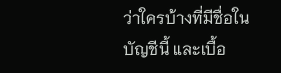ว่าใครบ้างที่มีชื่อในบัญชีนี้ และเบื้อ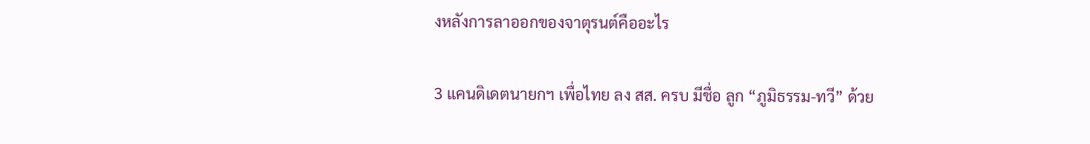งหลังการลาออกของจาตุรนต์คืออะไร

3 แคนดิเดตนายกฯ เพื่อไทย ลง สส. ครบ มีชื่อ ลูก “ภูมิธรรม-ทวี” ด้วย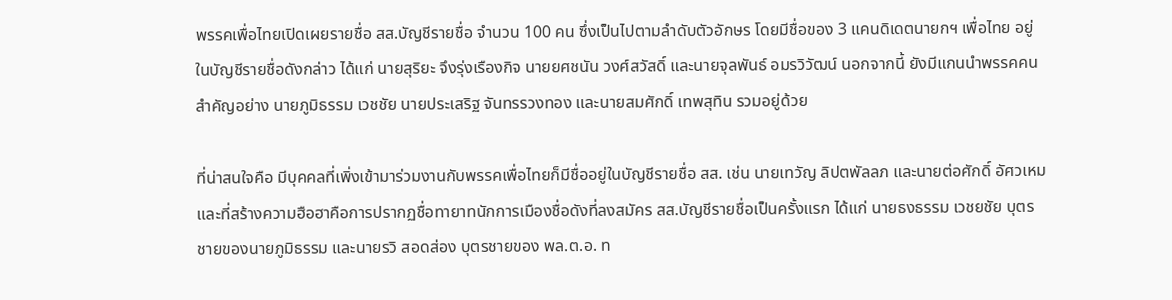พรรคเพื่อไทยเปิดเผยรายชื่อ สส.บัญชีรายชื่อ จำนวน 100 คน ซึ่งเป็นไปตามลำดับตัวอักษร โดยมีชื่อของ 3 แคนดิเดตนายกฯ เพื่อไทย อยู่ในบัญชีรายชื่อดังกล่าว ได้แก่ นายสุริยะ จึงรุ่งเรืองกิจ นายยศชนัน วงศ์สวัสดิ์ และนายจุลพันธ์ อมรวิวัฒน์ นอกจากนี้ ยังมีแกนนำพรรคคนสำคัญอย่าง นายภูมิธรรม เวชชัย นายประเสริฐ จันทรรวงทอง และนายสมศักดิ์ เทพสุทิน รวมอยู่ด้วย

ที่น่าสนใจคือ มีบุคคลที่เพิ่งเข้ามาร่วมงานกับพรรคเพื่อไทยก็มีชื่ออยู่ในบัญชีรายชื่อ สส. เช่น นายเทวัญ ลิปตพัลลภ และนายต่อศักดิ์ อัศวเหม และที่สร้างความฮือฮาคือการปรากฏชื่อทายาทนักการเมืองชื่อดังที่ลงสมัคร สส.บัญชีรายชื่อเป็นครั้งแรก ได้แก่ นายธงธรรม เวชยชัย บุตรชายของนายภูมิธรรม และนายรวิ สอดส่อง บุตรชายของ พล.ต.อ. ท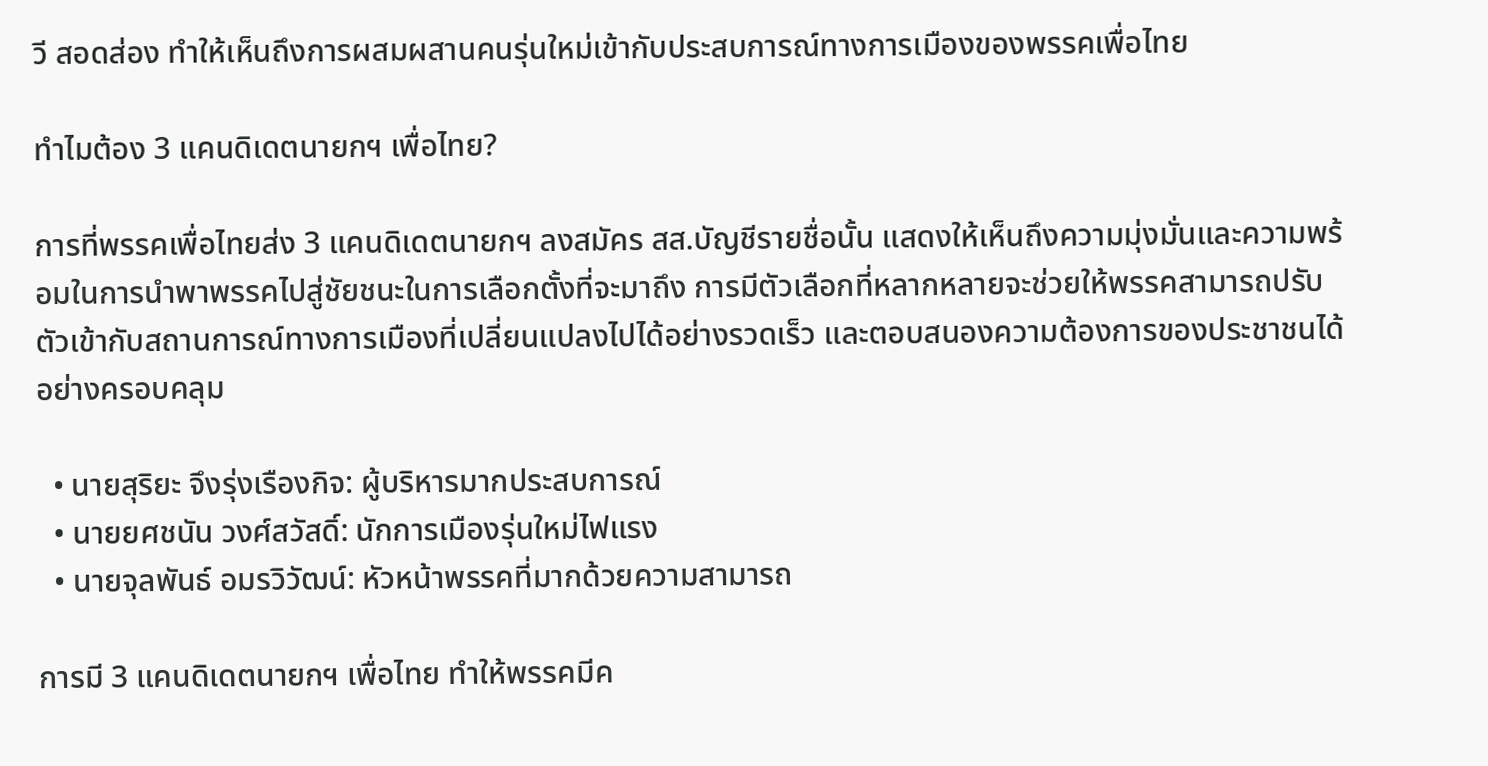วี สอดส่อง ทำให้เห็นถึงการผสมผสานคนรุ่นใหม่เข้ากับประสบการณ์ทางการเมืองของพรรคเพื่อไทย

ทำไมต้อง 3 แคนดิเดตนายกฯ เพื่อไทย?

การที่พรรคเพื่อไทยส่ง 3 แคนดิเดตนายกฯ ลงสมัคร สส.บัญชีรายชื่อนั้น แสดงให้เห็นถึงความมุ่งมั่นและความพร้อมในการนำพาพรรคไปสู่ชัยชนะในการเลือกตั้งที่จะมาถึง การมีตัวเลือกที่หลากหลายจะช่วยให้พรรคสามารถปรับตัวเข้ากับสถานการณ์ทางการเมืองที่เปลี่ยนแปลงไปได้อย่างรวดเร็ว และตอบสนองความต้องการของประชาชนได้อย่างครอบคลุม

  • นายสุริยะ จึงรุ่งเรืองกิจ: ผู้บริหารมากประสบการณ์
  • นายยศชนัน วงศ์สวัสดิ์: นักการเมืองรุ่นใหม่ไฟแรง
  • นายจุลพันธ์ อมรวิวัฒน์: หัวหน้าพรรคที่มากด้วยความสามารถ

การมี 3 แคนดิเดตนายกฯ เพื่อไทย ทำให้พรรคมีค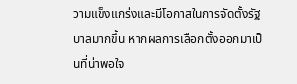วามแข็งแกร่งและมีโอกาสในการจัดตั้งรัฐบาลมากขึ้น หากผลการเลือกตั้งออกมาเป็นที่น่าพอใจ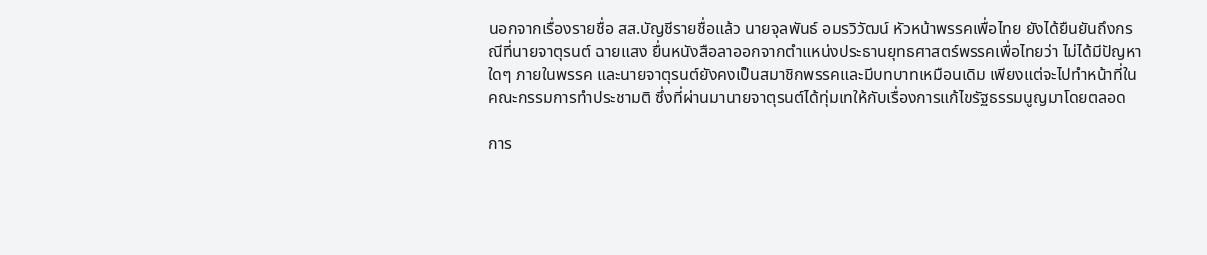นอกจากเรื่องรายชื่อ สส.บัญชีรายชื่อแล้ว นายจุลพันธ์ อมรวิวัฒน์ หัวหน้าพรรคเพื่อไทย ยังได้ยืนยันถึงกรณีที่นายจาตุรนต์ ฉายแสง ยื่นหนังสือลาออกจากตำแหน่งประธานยุทธศาสตร์พรรคเพื่อไทยว่า ไม่ได้มีปัญหาใดๆ ภายในพรรค และนายจาตุรนต์ยังคงเป็นสมาชิกพรรคและมีบทบาทเหมือนเดิม เพียงแต่จะไปทำหน้าที่ในคณะกรรมการทำประชามติ ซึ่งที่ผ่านมานายจาตุรนต์ได้ทุ่มเทให้กับเรื่องการแก้ไขรัฐธรรมนูญมาโดยตลอด

การ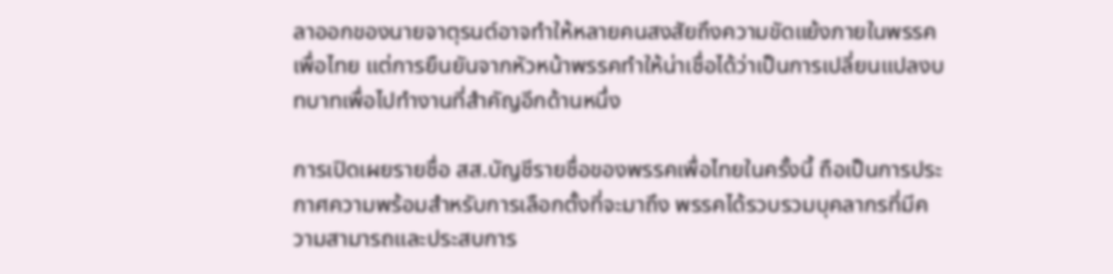ลาออกของนายจาตุรนต์อาจทำให้หลายคนสงสัยถึงความขัดแย้งภายในพรรคเพื่อไทย แต่การยืนยันจากหัวหน้าพรรคทำให้น่าเชื่อได้ว่าเป็นการเปลี่ยนแปลงบทบาทเพื่อไปทำงานที่สำคัญอีกด้านหนึ่ง

การเปิดเผยรายชื่อ สส.บัญชีรายชื่อของพรรคเพื่อไทยในครั้งนี้ ถือเป็นการประกาศความพร้อมสำหรับการเลือกตั้งที่จะมาถึง พรรคได้รวบรวมบุคลากรที่มีความสามารถและประสบการ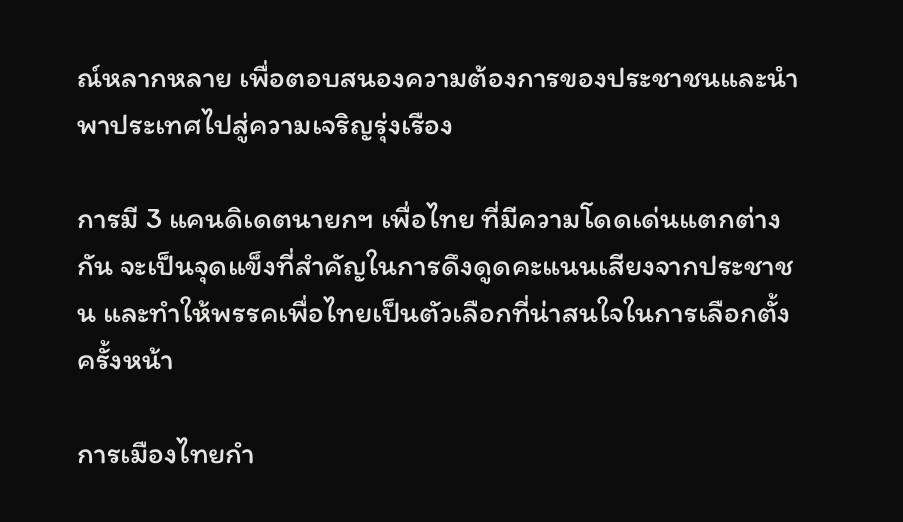ณ์หลากหลาย เพื่อตอบสนองความต้องการของประชาชนและนำพาประเทศไปสู่ความเจริญรุ่งเรือง

การมี 3 แคนดิเดตนายกฯ เพื่อไทย ที่มีความโดดเด่นแตกต่างกัน จะเป็นจุดแข็งที่สำคัญในการดึงดูดคะแนนเสียงจากประชาชน และทำให้พรรคเพื่อไทยเป็นตัวเลือกที่น่าสนใจในการเลือกตั้งครั้งหน้า

การเมืองไทยกำ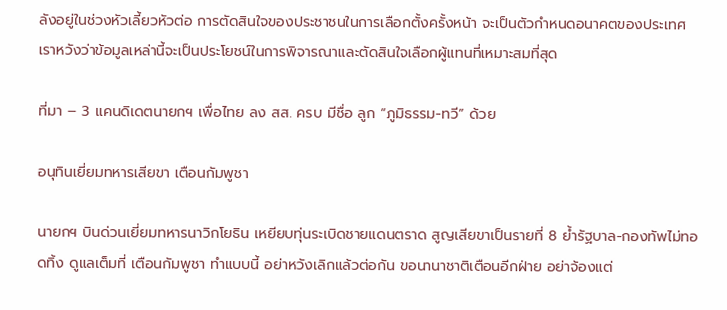ลังอยู่ในช่วงหัวเลี้ยวหัวต่อ การตัดสินใจของประชาชนในการเลือกตั้งครั้งหน้า จะเป็นตัวกำหนดอนาคตของประเทศ เราหวังว่าข้อมูลเหล่านี้จะเป็นประโยชน์ในการพิจารณาและตัดสินใจเลือกผู้แทนที่เหมาะสมที่สุด

ที่มา – 3 แคนดิเดตนายกฯ เพื่อไทย ลง สส. ครบ มีชื่อ ลูก “ภูมิธรรม-ทวี” ด้วย

อนุทินเยี่ยมทหารเสียขา เตือนกัมพูชา

นายกฯ บินด่วนเยี่ยมทหารนาวิกโยธิน เหยียบทุ่นระเบิดชายแดนตราด สูญเสียขาเป็นรายที่ 8 ย้ำรัฐบาล-กองทัพไม่ทอดทิ้ง ดูแลเต็มที่ เตือนกัมพูชา ทำแบบนี้ อย่าหวังเลิกแล้วต่อกัน ขอนานาชาติเตือนอีกฝ่าย อย่าจ้องแต่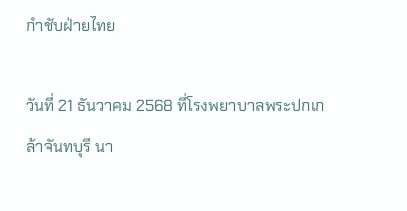กำชับฝ่ายไทย

วันที่ 21 ธันวาคม 2568 ที่โรงพยาบาลพระปกเกล้าจันทบุรี นา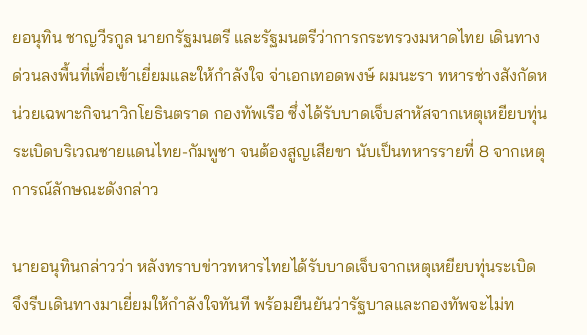ยอนุทิน ชาญวีรกูล นายกรัฐมนตรี และรัฐมนตรีว่าการกระทรวงมหาดไทย เดินทางด่วนลงพื้นที่เพื่อเข้าเยี่ยมและให้กำลังใจ จ่าเอกเทอดพงษ์ ผมนะรา ทหารช่างสังกัดหน่วยเฉพาะกิจนาวิกโยธินตราด กองทัพเรือ ซึ่งได้รับบาดเจ็บสาหัสจากเหตุเหยียบทุ่นระเบิดบริเวณชายแดนไทย-กัมพูชา จนต้องสูญเสียขา นับเป็นทหารรายที่ 8 จากเหตุการณ์ลักษณะดังกล่าว

นายอนุทินกล่าวว่า หลังทราบข่าวทหารไทยได้รับบาดเจ็บจากเหตุเหยียบทุ่นระเบิด จึงรีบเดินทางมาเยี่ยมให้กำลังใจทันที พร้อมยืนยันว่ารัฐบาลและกองทัพจะไม่ท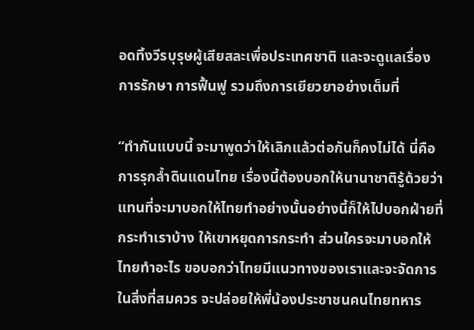อดทิ้งวีรบุรุษผู้เสียสละเพื่อประเทศชาติ และจะดูแลเรื่องการรักษา การฟื้นฟู รวมถึงการเยียวยาอย่างเต็มที่

“ทำกันแบบนี้ จะมาพูดว่าให้เลิกแล้วต่อกันก็คงไม่ได้ นี่คือการรุกล้ำดินแดนไทย เรื่องนี้ต้องบอกให้นานาชาติรู้ด้วยว่าแทนที่จะมาบอกให้ไทยทำอย่างนั้นอย่างนี้ก็ให้ไปบอกฝ่ายที่กระทำเราบ้าง ให้เขาหยุดการกระทำ ส่วนใครจะมาบอกให้ไทยทำอะไร ขอบอกว่าไทยมีแนวทางของเราและจะจัดการในสิ่งที่สมควร จะปล่อยให้พี่น้องประชาชนคนไทยทหาร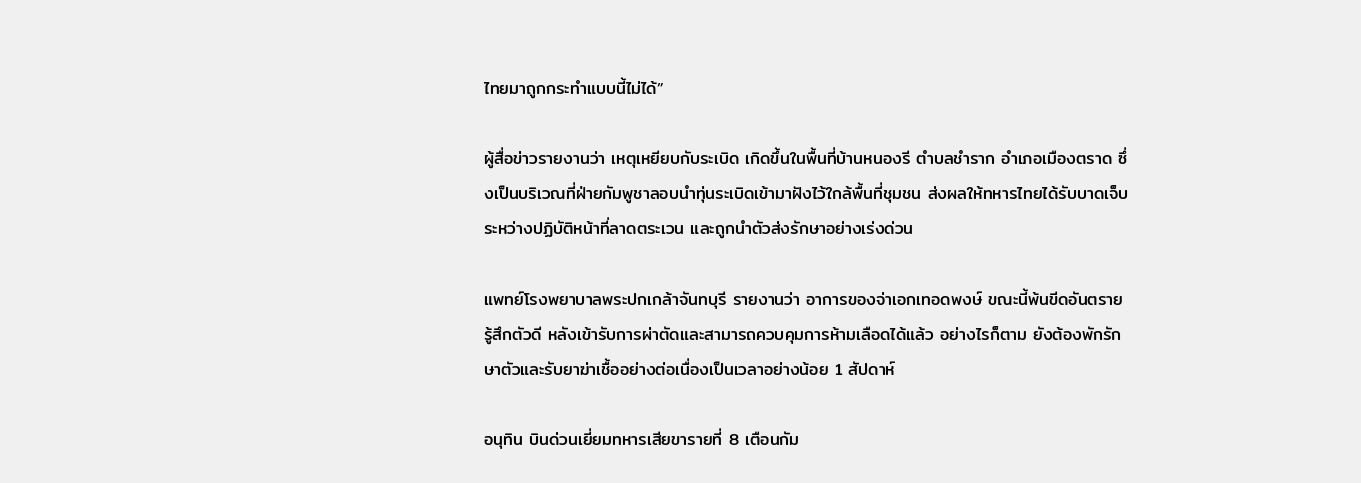ไทยมาถูกกระทำแบบนี้ไม่ได้”

ผู้สื่อข่าวรายงานว่า เหตุเหยียบกับระเบิด เกิดขึ้นในพื้นที่บ้านหนองรี ตำบลชำราก อำเภอเมืองตราด ซึ่งเป็นบริเวณที่ฝ่ายกัมพูชาลอบนำทุ่นระเบิดเข้ามาฝังไว้ใกล้พื้นที่ชุมชน ส่งผลให้ทหารไทยได้รับบาดเจ็บระหว่างปฏิบัติหน้าที่ลาดตระเวน และถูกนำตัวส่งรักษาอย่างเร่งด่วน

แพทย์โรงพยาบาลพระปกเกล้าจันทบุรี รายงานว่า อาการของจ่าเอกเทอดพงษ์ ขณะนี้พ้นขีดอันตราย รู้สึกตัวดี หลังเข้ารับการผ่าตัดและสามารถควบคุมการห้ามเลือดได้แล้ว อย่างไรก็ตาม ยังต้องพักรักษาตัวและรับยาฆ่าเชื้ออย่างต่อเนื่องเป็นเวลาอย่างน้อย 1 สัปดาห์

อนุทิน บินด่วนเยี่ยมทหารเสียขารายที่ 8 เตือนกัม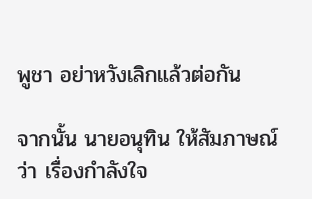พูชา อย่าหวังเลิกแล้วต่อกัน

จากนั้น นายอนุทิน ให้สัมภาษณ์ว่า เรื่องกำลังใจ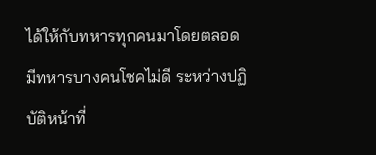ได้ให้กับทหารทุกคนมาโดยตลอด มีทหารบางคนโชคไม่ดี ระหว่างปฏิบัติหน้าที่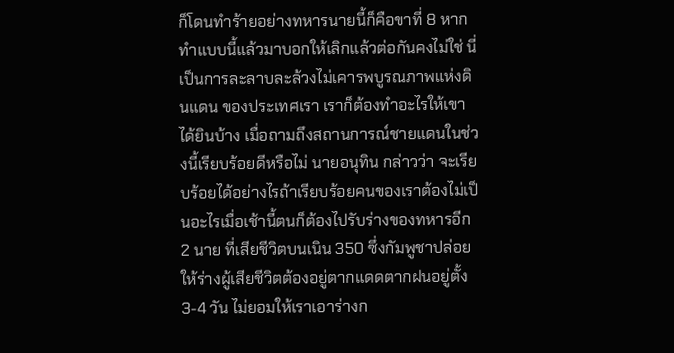ก็โดนทำร้ายอย่างทหารนายนี้ก็คือขาที่ 8 หากทำแบบนี้แล้วมาบอกให้เลิกแล้วต่อกันคงไม่ใช่ นี่เป็นการละลาบละล้วงไม่เคารพบูรณภาพแห่งดินแดน ของประเทศเรา เราก็ต้องทำอะไรให้เขาได้ยินบ้าง เมื่อถามถึงสถานการณ์ชายแดนในช่วงนี้เรียบร้อยดีหรือไม่ นายอนุทิน กล่าวว่า จะเรียบร้อยได้อย่างไรถ้าเรียบร้อยคนของเราต้องไม่เป็นอะไรเมื่อเช้านี้ตนก็ต้องไปรับร่างของทหารอีก 2 นาย ที่เสียชีวิตบนเนิน 350 ซึ่งกัมพูชาปล่อยให้ร่างผู้เสียชีวิตต้องอยู่ตากแดดตากฝนอยู่ตั้ง 3-4 วัน ไม่ยอมให้เราเอาร่างก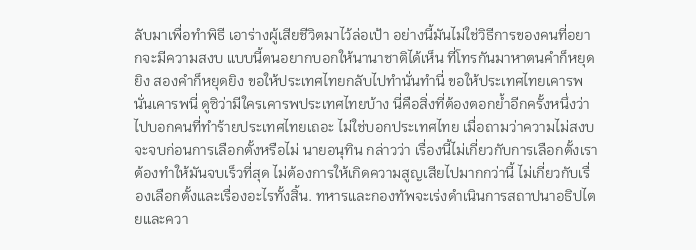ลับมาเพื่อทำพิธี เอาร่างผู้เสียชีวิตมาไว้ล่อเป้า อย่างนี้มันไม่ใช่วิธีการของคนที่อยากจะมีความสงบ แบบนี้ตนอยากบอกให้นานาชาติได้เห็น ที่โทรกันมาหาตนคำก็หยุดยิง สองคำก็หยุดยิง ขอให้ประเทศไทยกลับไปทำนั่นทำนี่ ขอให้ประเทศไทยเคารพนั่นเคารพนี่ ดูซิว่ามีใครเคารพประเทศไทยบ้าง นี่คือสิ่งที่ต้องตอกย้ำอีกครั้งหนึ่งว่าไปบอกคนที่ทำร้ายประเทศไทยเถอะ ไม่ใช่บอกประเทศไทย เมื่อถามว่าความไม่สงบจะจบก่อนการเลือกตั้งหรือไม่ นายอนุทิน กล่าวว่า เรื่องนี้ไม่เกี่ยวกับการเลือกตั้งเราต้องทำให้มันจบเร็วที่สุด ไม่ต้องการให้เกิดความสูญเสียไปมากกว่านี้ ไม่เกี่ยวกับเรื่องเลือกตั้งและเรื่องอะไรทั้งสิ้น. ทหารและกองทัพจะเร่งดำเนินการสถาปนาอธิปไตยและควา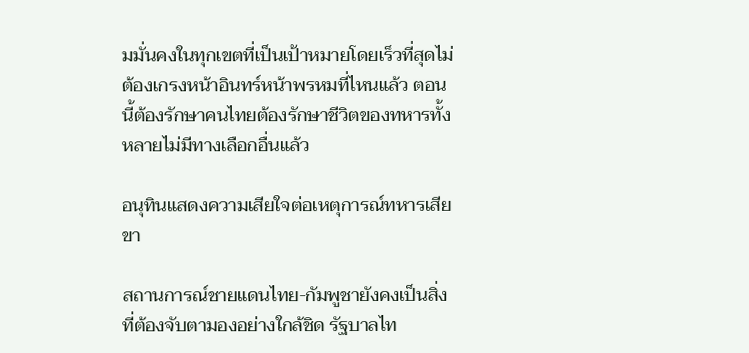มมั่นคงในทุกเขตที่เป็นเป้าหมายโดยเร็วที่สุดไม่ต้องเกรงหน้าอินทร์หน้าพรหมที่ไหนแล้ว ตอนนี้ต้องรักษาคนไทยต้องรักษาชีวิตของทหารทั้งหลายไม่มีทางเลือกอื่นแล้ว

อนุทินแสดงความเสียใจต่อเหตุการณ์ทหารเสียขา

สถานการณ์ชายแดนไทย-กัมพูชายังคงเป็นสิ่งที่ต้องจับตามองอย่างใกล้ชิด รัฐบาลไท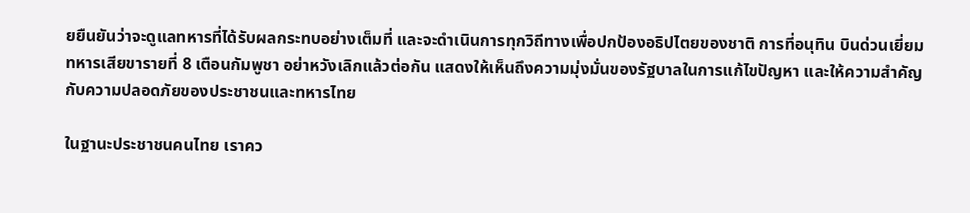ยยืนยันว่าจะดูแลทหารที่ได้รับผลกระทบอย่างเต็มที่ และจะดำเนินการทุกวิถีทางเพื่อปกป้องอธิปไตยของชาติ การที่อนุทิน บินด่วนเยี่ยมทหารเสียขารายที่ 8 เตือนกัมพูชา อย่าหวังเลิกแล้วต่อกัน แสดงให้เห็นถึงความมุ่งมั่นของรัฐบาลในการแก้ไขปัญหา และให้ความสำคัญกับความปลอดภัยของประชาชนและทหารไทย

ในฐานะประชาชนคนไทย เราคว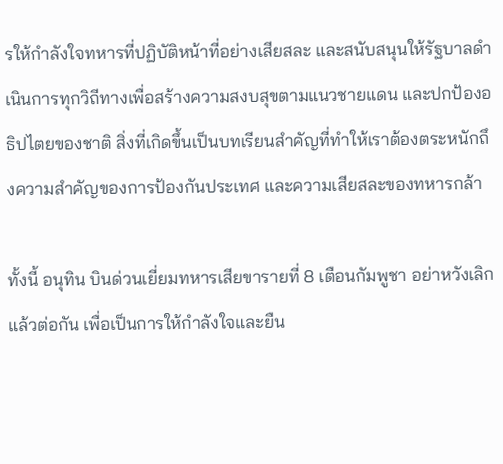รให้กำลังใจทหารที่ปฏิบัติหน้าที่อย่างเสียสละ และสนับสนุนให้รัฐบาลดำเนินการทุกวิถีทางเพื่อสร้างความสงบสุขตามแนวชายแดน และปกป้องอธิปไตยของชาติ สิ่งที่เกิดขึ้นเป็นบทเรียนสำคัญที่ทำให้เราต้องตระหนักถึงความสำคัญของการป้องกันประเทศ และความเสียสละของทหารกล้า

ทั้งนี้ อนุทิน บินด่วนเยี่ยมทหารเสียขารายที่ 8 เตือนกัมพูชา อย่าหวังเลิกแล้วต่อกัน เพื่อเป็นการให้กำลังใจและยืน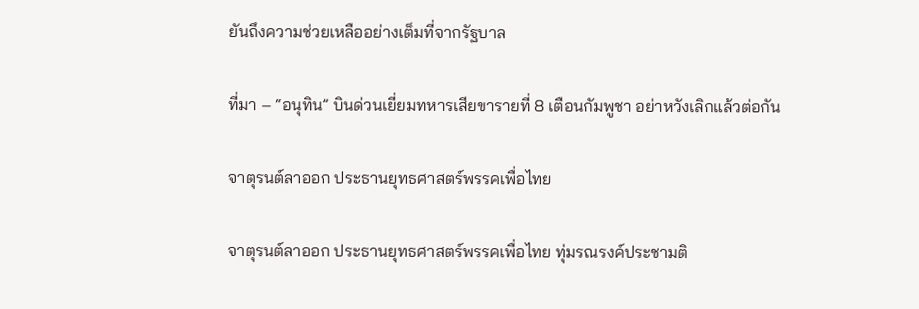ยันถึงความช่วยเหลืออย่างเต็มที่จากรัฐบาล

ที่มา – “อนุทิน” บินด่วนเยี่ยมทหารเสียขารายที่ 8 เตือนกัมพูชา อย่าหวังเลิกแล้วต่อกัน

จาตุรนต์ลาออก ประธานยุทธศาสตร์พรรคเพื่อไทย

จาตุรนต์ลาออก ประธานยุทธศาสตร์พรรคเพื่อไทย ทุ่มรณรงค์ประชามติ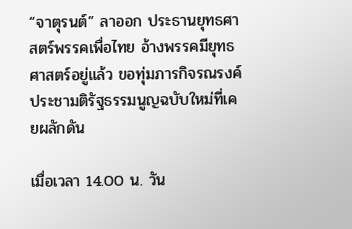“จาตุรนต์” ลาออก ประธานยุทธศาสตร์พรรคเพื่อไทย อ้างพรรคมียุทธศาสตร์อยู่แล้ว ขอทุ่มภารกิจรณรงค์ประชามติรัฐธรรมนูญฉบับใหม่ที่เคยผลักดัน

เมื่อเวลา 14.00 น. วัน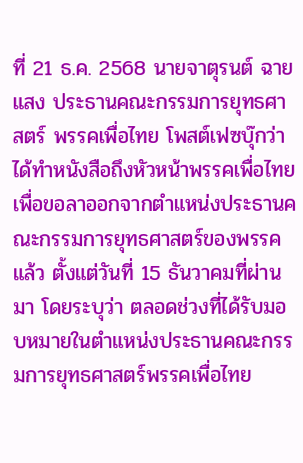ที่ 21 ธ.ค. 2568 นายจาตุรนต์ ฉายแสง ประธานคณะกรรมการยุทธศาสตร์ พรรคเพื่อไทย โพสต์เฟซบุ๊กว่า ได้ทำหนังสือถึงหัวหน้าพรรคเพื่อไทย เพื่อขอลาออกจากตำแหน่งประธานคณะกรรมการยุทธศาสตร์ของพรรคแล้ว ตั้งแต่วันที่ 15 ธันวาคมที่ผ่านมา โดยระบุว่า ตลอดช่วงที่ได้รับมอบหมายในตำแหน่งประธานคณะกรรมการยุทธศาสตร์พรรคเพื่อไทย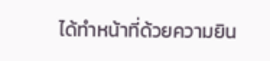ได้ทำหน้าที่ด้วยความยิน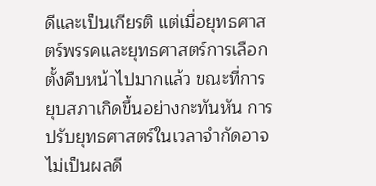ดีและเป็นเกียรติ แต่เมื่อยุทธศาสตร์พรรคและยุทธศาสตร์การเลือกตั้งคืบหน้าไปมากแล้ว ขณะที่การยุบสภาเกิดขึ้นอย่างกะทันหัน การปรับยุทธศาสตร์ในเวลาจำกัดอาจไม่เป็นผลดี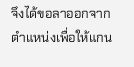จึงได้ขอลาออกจากตำแหน่งเพื่อให้แกน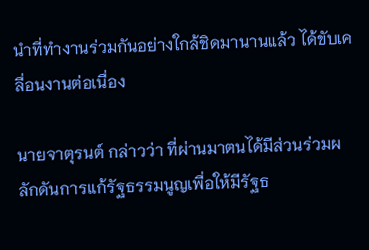นำที่ทำงานร่วมกันอย่างใกล้ชิดมานานแล้ว ได้ขับเคลื่อนงานต่อเนื่อง

นายจาตุรนต์ กล่าวว่า ที่ผ่านมาตนได้มีส่วนร่วมผลักดันการแก้รัฐธรรมนูญเพื่อให้มีรัฐธ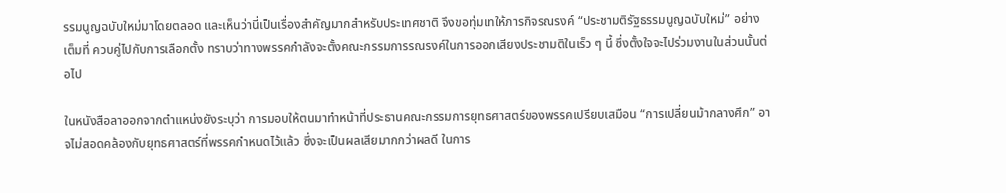รรมนูญฉบับใหม่มาโดยตลอด และเห็นว่านี่เป็นเรื่องสำคัญมากสำหรับประเทศชาติ จึงขอทุ่มเทให้ภารกิจรณรงค์ “ประชามติรัฐธรรมนูญฉบับใหม่” อย่างเต็มที่ ควบคู่ไปกับการเลือกตั้ง ทราบว่าทางพรรคกำลังจะตั้งคณะกรรมการรณรงค์ในการออกเสียงประชามติในเร็ว ๆ นี้ ซึ่งตั้งใจจะไปร่วมงานในส่วนนั้นต่อไป

ในหนังสือลาออกจากตำแหน่งยังระบุว่า การมอบให้ตนมาทำหน้าที่ประธานคณะกรรมการยุทธศาสตร์ของพรรคเปรียบเสมือน “การเปลี่ยนม้ากลางศึก” อาจไม่สอดคล้องกับยุทธศาสตร์ที่พรรคกำหนดไว้แล้ว ซึ่งจะเป็นผลเสียมากกว่าผลดี ในการ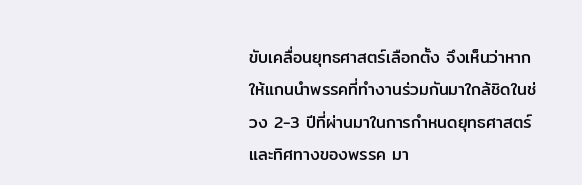ขับเคลื่อนยุทธศาสตร์เลือกตั้ง จึงเห็นว่าหากให้แกนนำพรรคที่ทำงานร่วมกันมาใกล้ชิดในช่วง 2-3 ปีที่ผ่านมาในการกำหนดยุทธศาสตร์และทิศทางของพรรค มา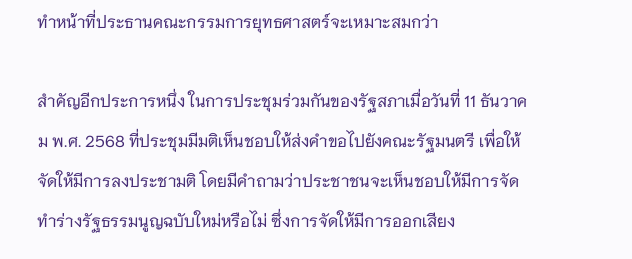ทำหน้าที่ประธานคณะกรรมการยุทธศาสตร์จะเหมาะสมกว่า

สำคัญอีกประการหนึ่ง ในการประชุมร่วมกันของรัฐสภาเมื่อวันที่ 11 ธันวาคม พ.ศ. 2568 ที่ประชุมมีมติเห็นชอบให้ส่งคำขอไปยังคณะรัฐมนตรี เพื่อให้จัดให้มีการลงประชามติ โดยมีคำถามว่าประชาชนจะเห็นชอบให้มีการจัดทำร่างรัฐธรรมนูญฉบับใหม่หรือไม่ ซึ่งการจัดให้มีการออกเสียง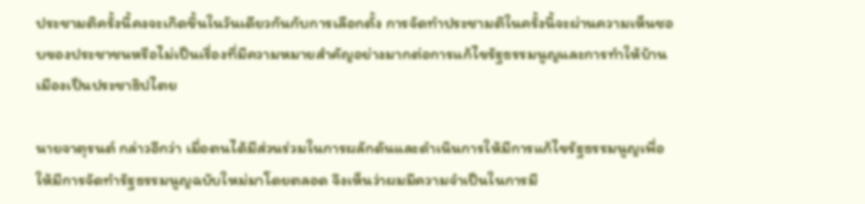ประชามติครั้งนี้คงจะเกิดขึ้นในวันเดียวกันกับการเลือกตั้ง การจัดทำประชามติในครั้งนี้จะผ่านความเห็นชอบของประชาชนหรือไม่เป็นเรื่องที่มีความหมายสำคัญอย่างมากต่อการแก้ไขรัฐธรรมนูญและการทำให้บ้านเมืองเป็นประชาธิปไตย

นายจาตุรนต์ กล่าวอีกว่า เมื่อตนได้มีส่วนร่วมในการผลักดันและดำเนินการให้มีการแก้ไขรัฐธรรมนูญเพื่อให้มีการจัดทำรัฐธรรมนูญฉบับใหม่มาโดยตลอด จึงเห็นว่าผมมีความจำเป็นในการมี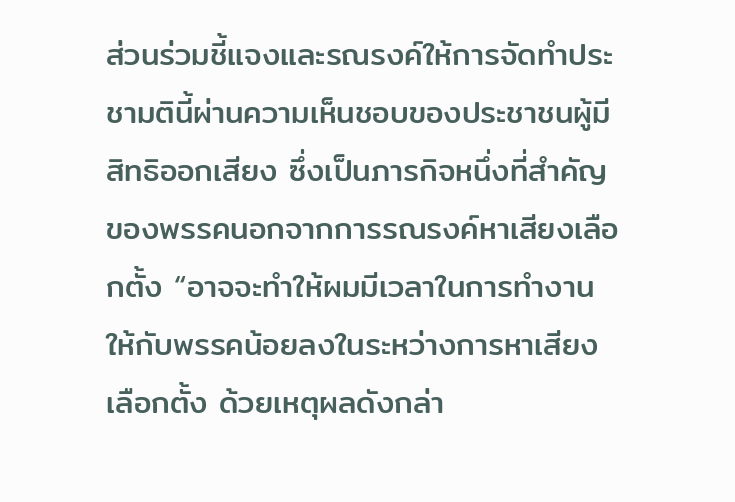ส่วนร่วมชี้แจงและรณรงค์ให้การจัดทำประชามตินี้ผ่านความเห็นชอบของประชาชนผู้มีสิทธิออกเสียง ซึ่งเป็นภารกิจหนึ่งที่สำคัญของพรรคนอกจากการรณรงค์หาเสียงเลือกตั้ง “อาจจะทำให้ผมมีเวลาในการทำงานให้กับพรรคน้อยลงในระหว่างการหาเสียงเลือกตั้ง ด้วยเหตุผลดังกล่า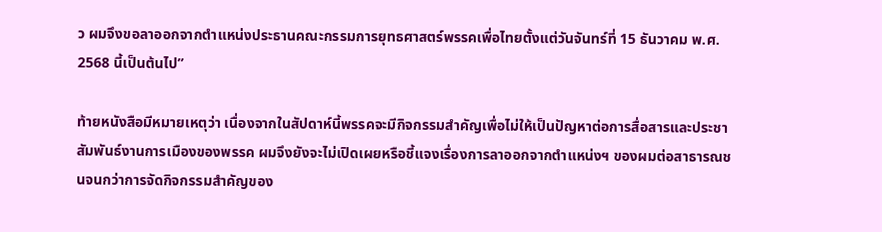ว ผมจึงขอลาออกจากตำแหน่งประธานคณะกรรมการยุทธศาสตร์พรรคเพื่อไทยตั้งแต่วันจันทร์ที่ 15 ธันวาคม พ.ศ. 2568 นี้เป็นต้นไป”

ท้ายหนังสือมีหมายเหตุว่า เนื่องจากในสัปดาห์นี้พรรคจะมีกิจกรรมสำคัญเพื่อไม่ให้เป็นปัญหาต่อการสื่อสารและประชาสัมพันธ์งานการเมืองของพรรค ผมจึงยังจะไม่เปิดเผยหรือชี้แจงเรื่องการลาออกจากตำแหน่งฯ ของผมต่อสาธารณชนจนกว่าการจัดกิจกรรมสำคัญของ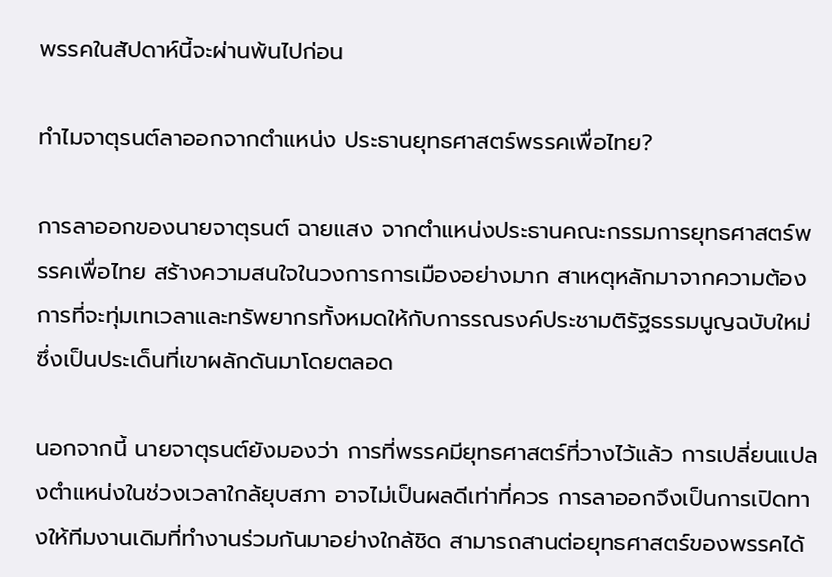พรรคในสัปดาห์นี้จะผ่านพ้นไปก่อน

ทำไมจาตุรนต์ลาออกจากตำแหน่ง ประธานยุทธศาสตร์พรรคเพื่อไทย?

การลาออกของนายจาตุรนต์ ฉายแสง จากตำแหน่งประธานคณะกรรมการยุทธศาสตร์พรรคเพื่อไทย สร้างความสนใจในวงการการเมืองอย่างมาก สาเหตุหลักมาจากความต้องการที่จะทุ่มเทเวลาและทรัพยากรทั้งหมดให้กับการรณรงค์ประชามติรัฐธรรมนูญฉบับใหม่ ซึ่งเป็นประเด็นที่เขาผลักดันมาโดยตลอด

นอกจากนี้ นายจาตุรนต์ยังมองว่า การที่พรรคมียุทธศาสตร์ที่วางไว้แล้ว การเปลี่ยนแปลงตำแหน่งในช่วงเวลาใกล้ยุบสภา อาจไม่เป็นผลดีเท่าที่ควร การลาออกจึงเป็นการเปิดทางให้ทีมงานเดิมที่ทำงานร่วมกันมาอย่างใกล้ชิด สามารถสานต่อยุทธศาสตร์ของพรรคได้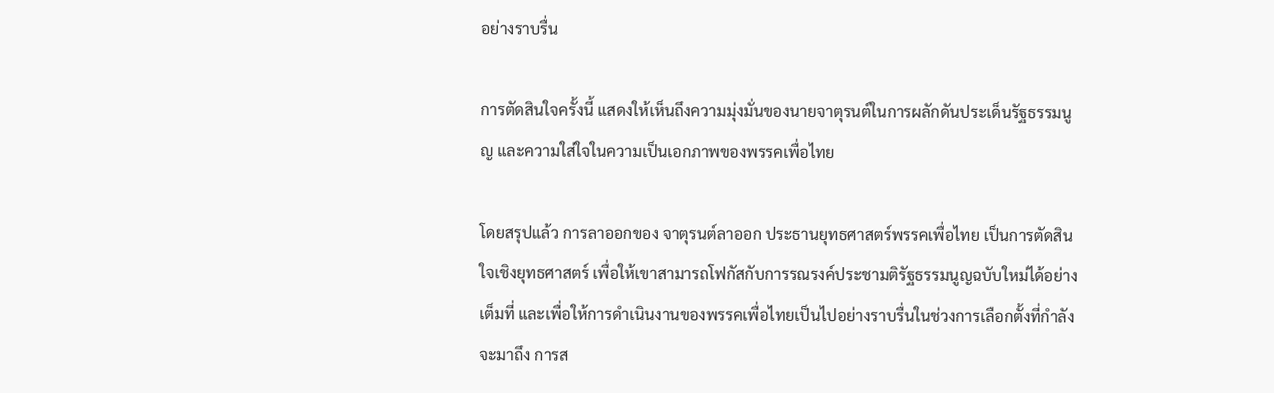อย่างราบรื่น

การตัดสินใจครั้งนี้ แสดงให้เห็นถึงความมุ่งมั่นของนายจาตุรนต์ในการผลักดันประเด็นรัฐธรรมนูญ และความใส่ใจในความเป็นเอกภาพของพรรคเพื่อไทย

โดยสรุปแล้ว การลาออกของ จาตุรนต์ลาออก ประธานยุทธศาสตร์พรรคเพื่อไทย เป็นการตัดสินใจเชิงยุทธศาสตร์ เพื่อให้เขาสามารถโฟกัสกับการรณรงค์ประชามติรัฐธรรมนูญฉบับใหม่ได้อย่างเต็มที่ และเพื่อให้การดำเนินงานของพรรคเพื่อไทยเป็นไปอย่างราบรื่นในช่วงการเลือกตั้งที่กำลังจะมาถึง การส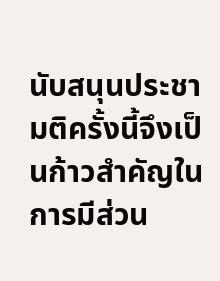นับสนุนประชามติครั้งนี้จึงเป็นก้าวสำคัญในการมีส่วน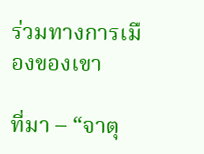ร่วมทางการเมืองของเขา

ที่มา – “จาตุ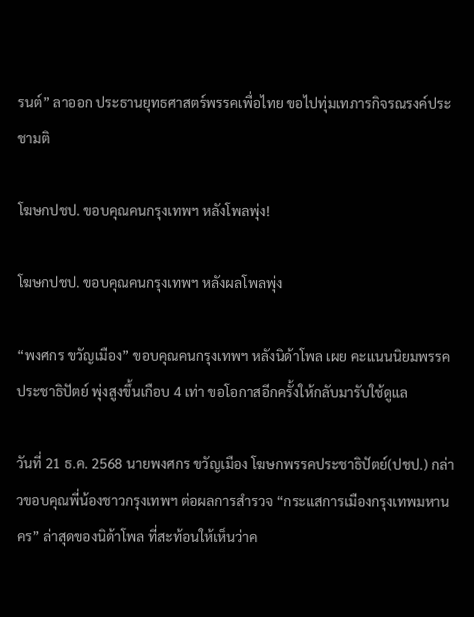รนต์” ลาออก ประธานยุทธศาสตร์พรรคเพื่อไทย ขอไปทุ่มเทภารกิจรณรงค์ประชามติ

โฆษกปชป. ขอบคุณคนกรุงเทพฯ หลังโพลพุ่ง!

โฆษกปชป. ขอบคุณคนกรุงเทพฯ หลังผลโพลพุ่ง

“พงศกร ขวัญเมือง” ขอบคุณคนกรุงเทพฯ หลังนิด้าโพล เผย คะแนนนิยมพรรคประชาธิปัตย์ พุ่งสูงขึ้นเกือบ 4 เท่า ขอโอกาสอีกครั้งให้กลับมารับใช้ดูแล

วันที่ 21 ธ.ค. 2568 นายพงศกร ขวัญเมือง โฆษกพรรคประชาธิปัตย์(ปชป.) กล่าวขอบคุณพี่น้องชาวกรุงเทพฯ ต่อผลการสำรวจ “กระแสการเมืองกรุงเทพมหานคร” ล่าสุดของนิด้าโพล ที่สะท้อนให้เห็นว่าค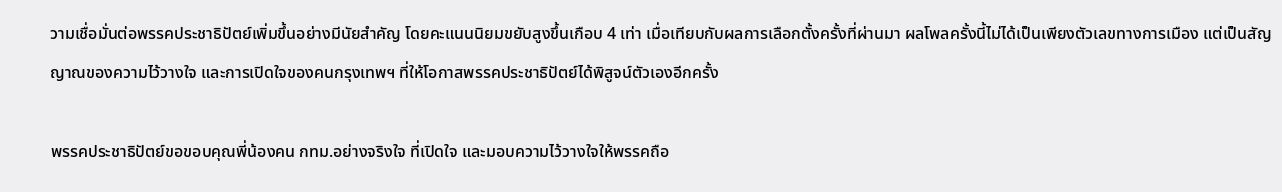วามเชื่อมั่นต่อพรรคประชาธิปัตย์เพิ่มขึ้นอย่างมีนัยสำคัญ โดยคะแนนนิยมขยับสูงขึ้นเกือบ 4 เท่า เมื่อเทียบกับผลการเลือกตั้งครั้งที่ผ่านมา ผลโพลครั้งนี้ไม่ได้เป็นเพียงตัวเลขทางการเมือง แต่เป็นสัญญาณของความไว้วางใจ และการเปิดใจของคนกรุงเทพฯ ที่ให้โอกาสพรรคประชาธิปัตย์ได้พิสูจน์ตัวเองอีกครั้ง

พรรคประชาธิปัตย์ขอขอบคุณพี่น้องคน กทม.อย่างจริงใจ ที่เปิดใจ และมอบความไว้วางใจให้พรรคถือ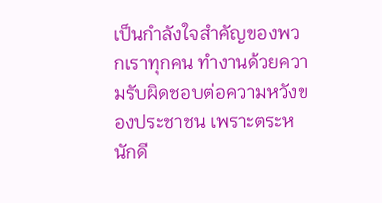เป็นกำลังใจสำคัญของพวกเราทุกคน ทำงานด้วยความรับผิดชอบต่อความหวังของประชาชน เพราะตระหนักดี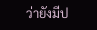ว่ายังมีป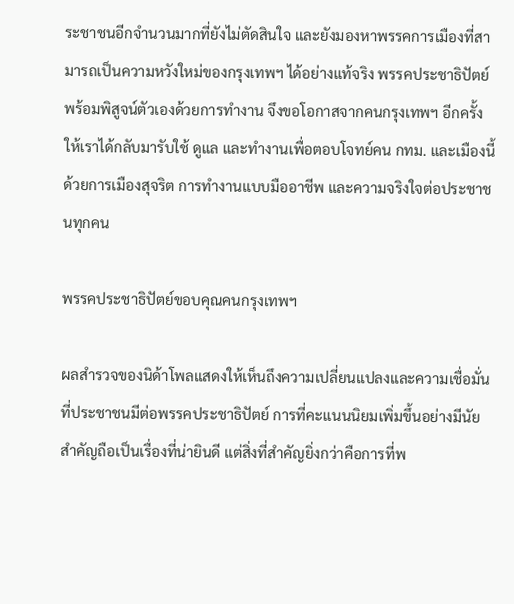ระชาชนอีกจำนวนมากที่ยังไม่ตัดสินใจ และยังมองหาพรรคการเมืองที่สามารถเป็นความหวังใหม่ของกรุงเทพฯ ได้อย่างแท้จริง พรรคประชาธิปัตย์พร้อมพิสูจน์ตัวเองด้วยการทำงาน จึงขอโอกาสจากคนกรุงเทพฯ อีกครั้ง ให้เราได้กลับมารับใช้ ดูแล และทำงานเพื่อตอบโจทย์คน กทม. และเมืองนี้ ด้วยการเมืองสุจริต การทำงานแบบมืออาชีพ และความจริงใจต่อประชาชนทุกคน

พรรคประชาธิปัตย์ขอบคุณคนกรุงเทพฯ

ผลสำรวจของนิด้าโพลแสดงให้เห็นถึงความเปลี่ยนแปลงและความเชื่อมั่นที่ประชาชนมีต่อพรรคประชาธิปัตย์ การที่คะแนนนิยมเพิ่มขึ้นอย่างมีนัยสำคัญถือเป็นเรื่องที่น่ายินดี แต่สิ่งที่สำคัญยิ่งกว่าคือการที่พ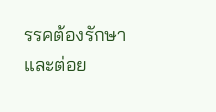รรคต้องรักษาและต่อย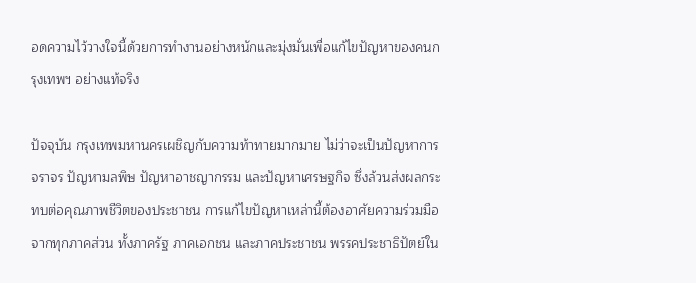อดความไว้วางใจนี้ด้วยการทำงานอย่างหนักและมุ่งมั่นเพื่อแก้ไขปัญหาของคนกรุงเทพฯ อย่างแท้จริง

ปัจจุบัน กรุงเทพมหานครเผชิญกับความท้าทายมากมาย ไม่ว่าจะเป็นปัญหาการจราจร ปัญหามลพิษ ปัญหาอาชญากรรม และปัญหาเศรษฐกิจ ซึ่งล้วนส่งผลกระทบต่อคุณภาพชีวิตของประชาชน การแก้ไขปัญหาเหล่านี้ต้องอาศัยความร่วมมือจากทุกภาคส่วน ทั้งภาครัฐ ภาคเอกชน และภาคประชาชน พรรคประชาธิปัตย์ใน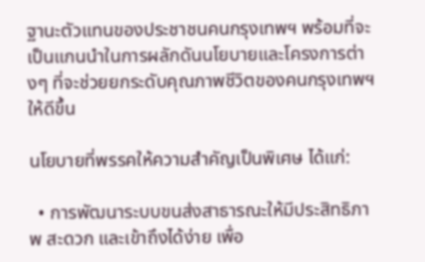ฐานะตัวแทนของประชาชนคนกรุงเทพฯ พร้อมที่จะเป็นแกนนำในการผลักดันนโยบายและโครงการต่างๆ ที่จะช่วยยกระดับคุณภาพชีวิตของคนกรุงเทพฯ ให้ดีขึ้น

นโยบายที่พรรคให้ความสำคัญเป็นพิเศษ ได้แก่:

  • การพัฒนาระบบขนส่งสาธารณะให้มีประสิทธิภาพ สะดวก และเข้าถึงได้ง่าย เพื่อ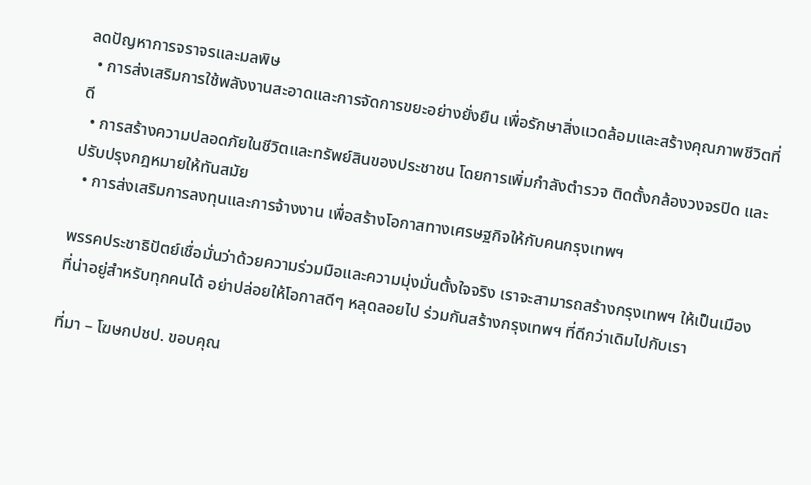ลดปัญหาการจราจรและมลพิษ
  • การส่งเสริมการใช้พลังงานสะอาดและการจัดการขยะอย่างยั่งยืน เพื่อรักษาสิ่งแวดล้อมและสร้างคุณภาพชีวิตที่ดี
  • การสร้างความปลอดภัยในชีวิตและทรัพย์สินของประชาชน โดยการเพิ่มกำลังตำรวจ ติดตั้งกล้องวงจรปิด และปรับปรุงกฎหมายให้ทันสมัย
  • การส่งเสริมการลงทุนและการจ้างงาน เพื่อสร้างโอกาสทางเศรษฐกิจให้กับคนกรุงเทพฯ

พรรคประชาธิปัตย์เชื่อมั่นว่าด้วยความร่วมมือและความมุ่งมั่นตั้งใจจริง เราจะสามารถสร้างกรุงเทพฯ ให้เป็นเมืองที่น่าอยู่สำหรับทุกคนได้ อย่าปล่อยให้โอกาสดีๆ หลุดลอยไป ร่วมกันสร้างกรุงเทพฯ ที่ดีกว่าเดิมไปกับเรา

ที่มา – โฆษกปชป. ขอบคุณ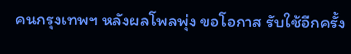คนกรุงเทพฯ หลังผลโพลพุ่ง ขอโอกาส รับใช้อีกครั้ง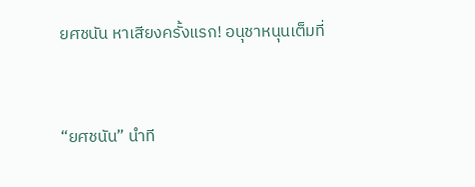ยศชนัน หาเสียงครั้งแรก! อนุชาหนุนเต็มที่


“ยศชนัน” นำที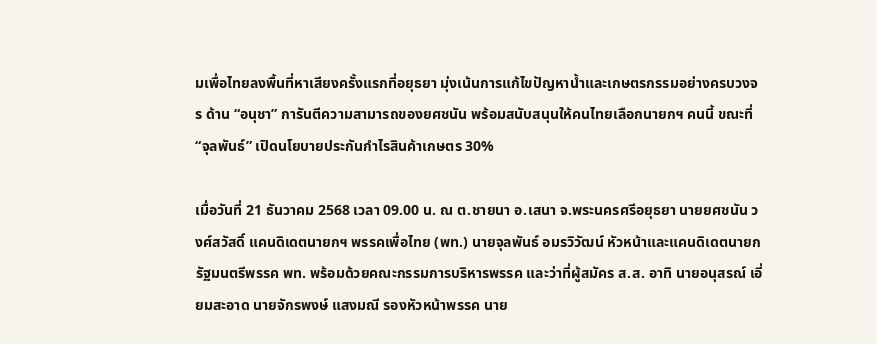มเพื่อไทยลงพื้นที่หาเสียงครั้งแรกที่อยุธยา มุ่งเน้นการแก้ไขปัญหาน้ำและเกษตรกรรมอย่างครบวงจร ด้าน “อนุชา” การันตีความสามารถของยศชนัน พร้อมสนับสนุนให้คนไทยเลือกนายกฯ คนนี้ ขณะที่ “จุลพันธ์” เปิดนโยบายประกันกำไรสินค้าเกษตร 30%

เมื่อวันที่ 21 ธันวาคม 2568 เวลา 09.00 น. ณ ต.ชายนา อ.เสนา จ.พระนครศรีอยุธยา นายยศชนัน วงศ์สวัสดิ์ แคนดิเดตนายกฯ พรรคเพื่อไทย (พท.) นายจุลพันธ์ อมรวิวัฒน์ หัวหน้าและแคนดิเดตนายกรัฐมนตรีพรรค พท. พร้อมด้วยคณะกรรมการบริหารพรรค และว่าที่ผู้สมัคร ส.ส. อาทิ นายอนุสรณ์ เอี่ยมสะอาด นายจักรพงษ์ แสงมณี รองหัวหน้าพรรค นาย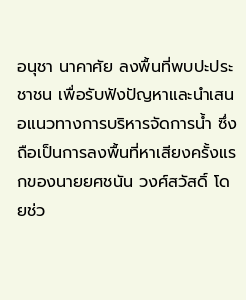อนุชา นาคาศัย ลงพื้นที่พบปะประชาชน เพื่อรับฟังปัญหาและนำเสนอแนวทางการบริหารจัดการน้ำ ซึ่งถือเป็นการลงพื้นที่หาเสียงครั้งแรกของนายยศชนัน วงศ์สวัสดิ์ โดยช่ว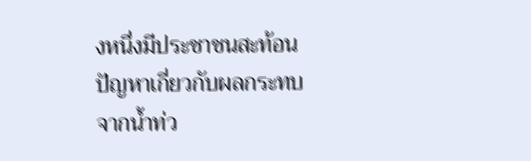งหนึ่งมีประชาชนสะท้อนปัญหาเกี่ยวกับผลกระทบจากน้ำท่ว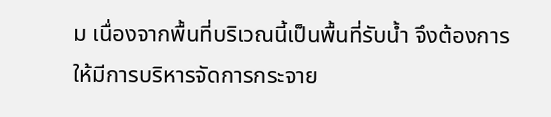ม เนื่องจากพื้นที่บริเวณนี้เป็นพื้นที่รับน้ำ จึงต้องการให้มีการบริหารจัดการกระจาย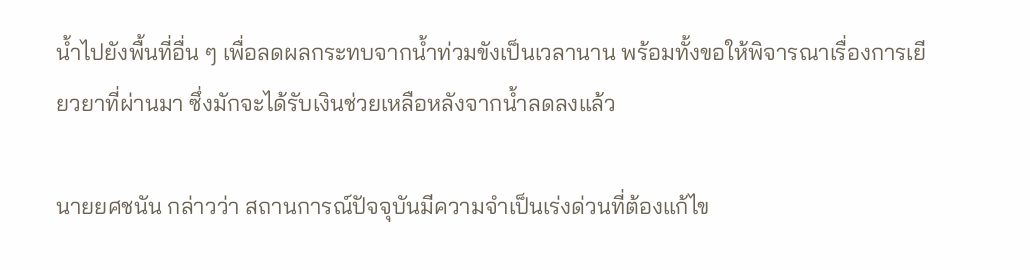น้ำไปยังพื้นที่อื่น ๆ เพื่อลดผลกระทบจากน้ำท่วมขังเป็นเวลานาน พร้อมทั้งขอให้พิจารณาเรื่องการเยียวยาที่ผ่านมา ซึ่งมักจะได้รับเงินช่วยเหลือหลังจากน้ำลดลงแล้ว

นายยศชนัน กล่าวว่า สถานการณ์ปัจจุบันมีความจำเป็นเร่งด่วนที่ต้องแก้ไข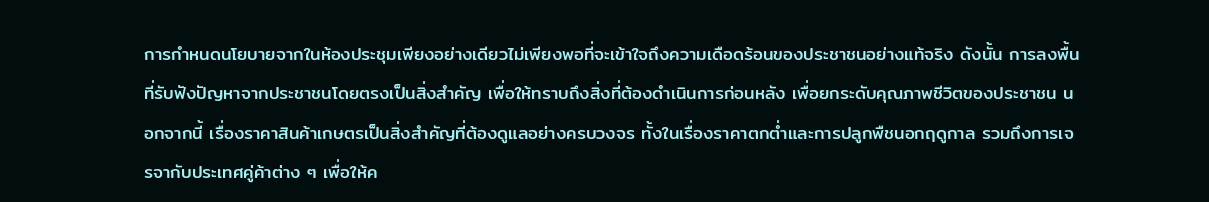การกำหนดนโยบายจากในห้องประชุมเพียงอย่างเดียวไม่เพียงพอที่จะเข้าใจถึงความเดือดร้อนของประชาชนอย่างแท้จริง ดังนั้น การลงพื้นที่รับฟังปัญหาจากประชาชนโดยตรงเป็นสิ่งสำคัญ เพื่อให้ทราบถึงสิ่งที่ต้องดำเนินการก่อนหลัง เพื่อยกระดับคุณภาพชีวิตของประชาชน นอกจากนี้ เรื่องราคาสินค้าเกษตรเป็นสิ่งสำคัญที่ต้องดูแลอย่างครบวงจร ทั้งในเรื่องราคาตกต่ำและการปลูกพืชนอกฤดูกาล รวมถึงการเจรจากับประเทศคู่ค้าต่าง ๆ เพื่อให้ค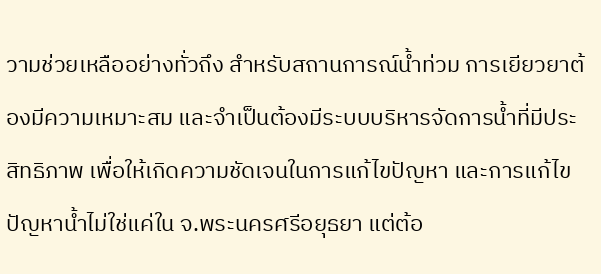วามช่วยเหลืออย่างทั่วถึง สำหรับสถานการณ์น้ำท่วม การเยียวยาต้องมีความเหมาะสม และจำเป็นต้องมีระบบบริหารจัดการน้ำที่มีประสิทธิภาพ เพื่อให้เกิดความชัดเจนในการแก้ไขปัญหา และการแก้ไขปัญหาน้ำไม่ใช่แค่ใน จ.พระนครศรีอยุธยา แต่ต้อ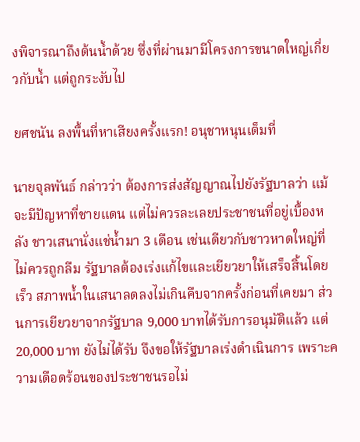งพิจารณาถึงต้นน้ำด้วย ซึ่งที่ผ่านมามีโครงการขนาดใหญ่เกี่ยวกับน้ำ แต่ถูกระงับไป

ยศชนัน ลงพื้นที่หาเสียงครั้งแรก! อนุชาหนุนเต็มที่

นายจุลพันธ์ กล่าวว่า ต้องการส่งสัญญาณไปยังรัฐบาลว่า แม้จะมีปัญหาที่ชายแดน แต่ไม่ควรละเลยประชาชนที่อยู่เบื้องหลัง ชาวเสนานั่งแช่น้ำมา 3 เดือน เช่นเดียวกับชาวหาดใหญ่ที่ไม่ควรถูกลืม รัฐบาลต้องเร่งแก้ไขและเยียวยาให้เสร็จสิ้นโดยเร็ว สภาพน้ำในเสนาลดลงไม่เกินคืบจากครั้งก่อนที่เคยมา ส่วนการเยียวยาจากรัฐบาล 9,000 บาทได้รับการอนุมัติแล้ว แต่ 20,000 บาท ยังไม่ได้รับ จึงขอให้รัฐบาลเร่งดำเนินการ เพราะความเดือดร้อนของประชาชนรอไม่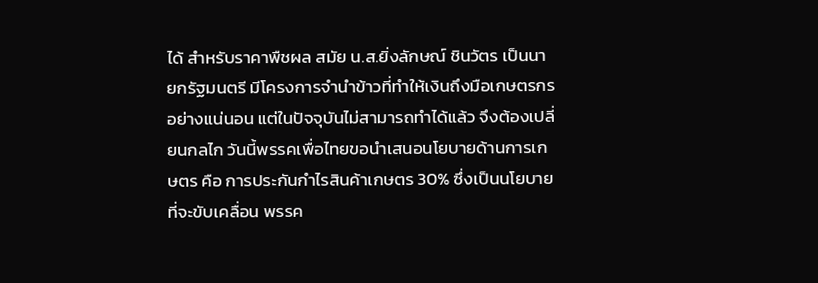ได้ สำหรับราคาพืชผล สมัย น.ส.ยิ่งลักษณ์ ชินวัตร เป็นนายกรัฐมนตรี มีโครงการจำนำข้าวที่ทำให้เงินถึงมือเกษตรกรอย่างแน่นอน แต่ในปัจจุบันไม่สามารถทำได้แล้ว จึงต้องเปลี่ยนกลไก วันนี้พรรคเพื่อไทยขอนำเสนอนโยบายด้านการเกษตร คือ การประกันกำไรสินค้าเกษตร 30% ซึ่งเป็นนโยบายที่จะขับเคลื่อน พรรค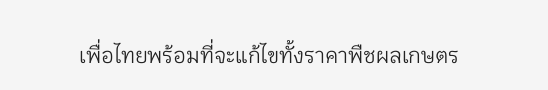เพื่อไทยพร้อมที่จะแก้ไขทั้งราคาพืชผลเกษตร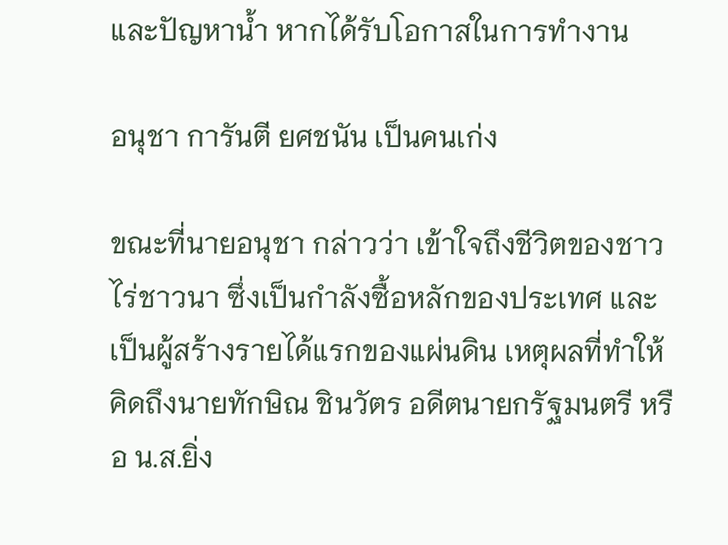และปัญหาน้ำ หากได้รับโอกาสในการทำงาน

อนุชา การันตี ยศชนัน เป็นคนเก่ง

ขณะที่นายอนุชา กล่าวว่า เข้าใจถึงชีวิตของชาวไร่ชาวนา ซึ่งเป็นกำลังซื้อหลักของประเทศ และเป็นผู้สร้างรายได้แรกของแผ่นดิน เหตุผลที่ทำให้คิดถึงนายทักษิณ ชินวัตร อดีตนายกรัฐมนตรี หรือ น.ส.ยิ่ง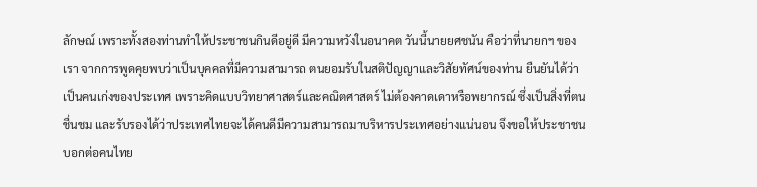ลักษณ์ เพราะทั้งสองท่านทำให้ประชาชนกินดีอยู่ดี มีความหวังในอนาคต วันนี้นายยศชนัน คือว่าที่นายกฯ ของเรา จากการพูดคุยพบว่าเป็นบุคคลที่มีความสามารถ ตนยอมรับในสติปัญญาและวิสัยทัศน์ของท่าน ยืนยันได้ว่าเป็นคนเก่งของประเทศ เพราะคิดแบบวิทยาศาสตร์และคณิตศาสตร์ ไม่ต้องคาดเดาหรือพยากรณ์ ซึ่งเป็นสิ่งที่ตนชื่นชม และรับรองได้ว่าประเทศไทยจะได้คนดีมีความสามารถมาบริหารประเทศอย่างแน่นอน จึงขอให้ประชาชนบอกต่อคนไทย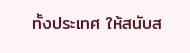ทั้งประเทศ ให้สนับส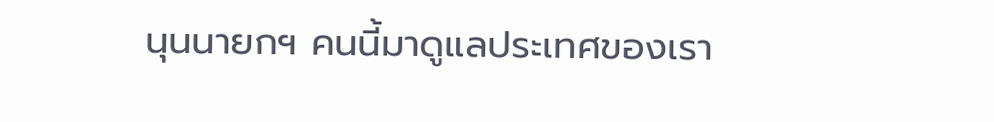นุนนายกฯ คนนี้มาดูแลประเทศของเรา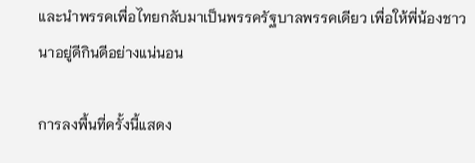และนำพรรคเพื่อไทยกลับมาเป็นพรรครัฐบาลพรรคเดียว เพื่อให้พี่น้องชาวนาอยู่ดีกินดีอย่างแน่นอน

การลงพื้นที่ครั้งนี้แสดง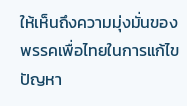ให้เห็นถึงความมุ่งมั่นของพรรคเพื่อไทยในการแก้ไขปัญหา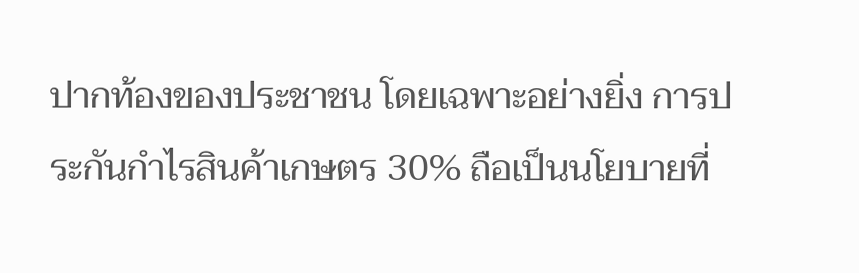ปากท้องของประชาชน โดยเฉพาะอย่างยิ่ง การประกันกำไรสินค้าเกษตร 30% ถือเป็นนโยบายที่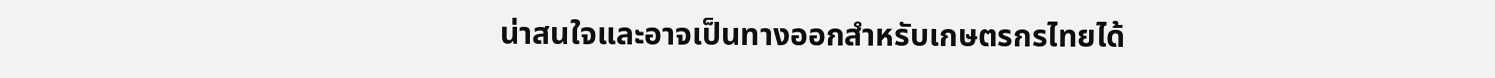น่าสนใจและอาจเป็นทางออกสำหรับเกษตรกรไทยได้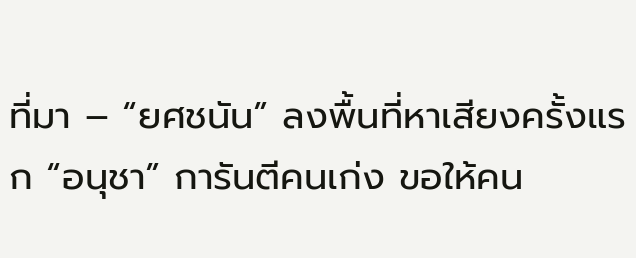ที่มา – “ยศชนัน” ลงพื้นที่หาเสียงครั้งแรก “อนุชา” การันตีคนเก่ง ขอให้คน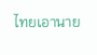ไทยเอานาย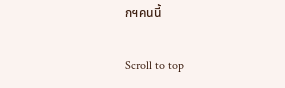กฯคนนี้

Scroll to top